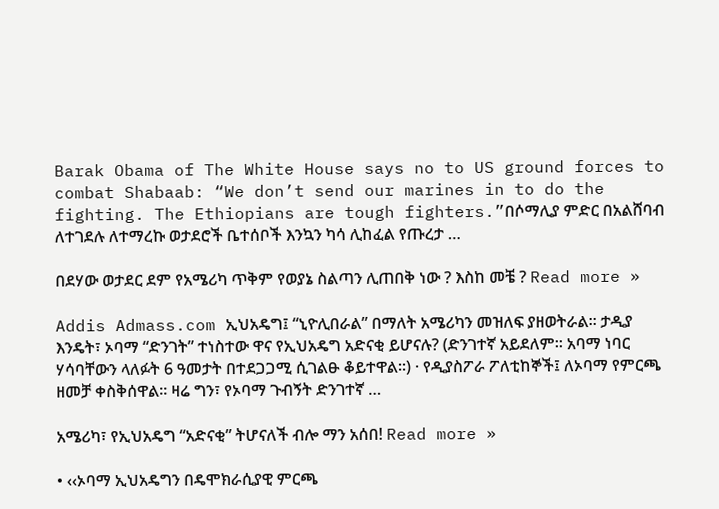Barak Obama of The White House says no to US ground forces to combat Shabaab: “We don’t send our marines in to do the fighting. The Ethiopians are tough fighters.”በሶማሊያ ምድር በአልሸባብ ለተገደሉ ለተማረኩ ወታደሮች ቤተሰቦች እንኳን ካሳ ሊከፈል የጡረታ …

በደሃው ወታደር ደም የአሜሪካ ጥቅም የወያኔ ስልጣን ሊጠበቅ ነው ? እስከ መቼ ? Read more »

Addis Admass.com ኢህአዴግ፤ “ኒዮሊበራል” በማለት አሜሪካን መዝለፍ ያዘወትራል። ታዲያ እንዴት፣ ኦባማ “ድንገት” ተነስተው ዋና የኢህአዴግ አድናቂ ይሆናሉ? (ድንገተኛ አይደለም፡፡ አባማ ነባር ሃሳባቸውን ላለፉት 6 ዓመታት በተደጋጋሚ ሲገልፁ ቆይተዋል፡፡) · የዲያስፖራ ፖለቲከኞች፤ ለኦባማ የምርጫ ዘመቻ ቀስቅሰዋል። ዛሬ ግን፣ የኦባማ ጉብኝት ድንገተኛ …

አሜሪካ፣ የኢህአዴግ “አድናቂ” ትሆናለች ብሎ ማን አሰበ! Read more »

• ‹‹ኦባማ ኢህአዴግን በዴሞክራሲያዊ ምርጫ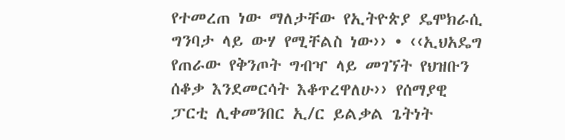የተመረጠ ነው ማለታቸው የኢትዮጵያ ዴሞክራሲ ግንባታ ላይ ውሃ የሚቸልስ ነው›› • ‹‹ኢህአዴግ የጠራው የቅንጦት ግብዣ ላይ መገኘት የህዝቡን ሰቆቃ እንደመርሳት እቆጥረዋለሁ›› የሰማያዊ ፓርቲ ሊቀመንበር ኢ/ር ይልቃል ጌትነት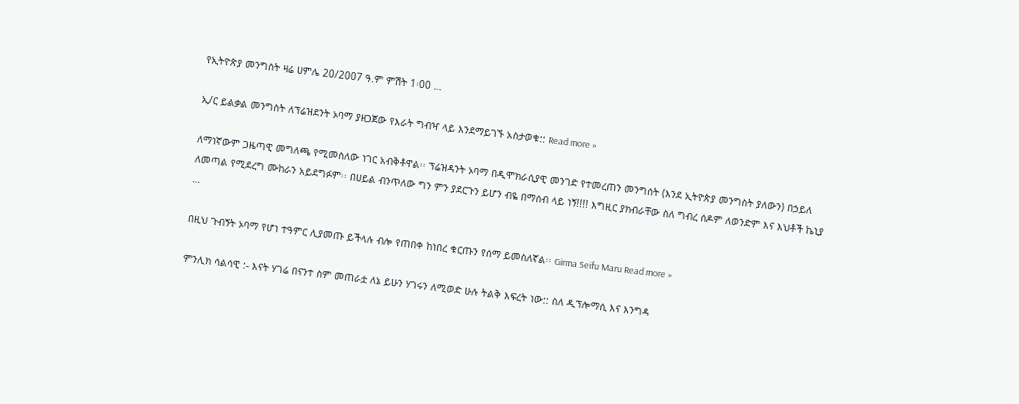የኢትዮጵያ መንግስት ዛሬ ሀምሌ 20/2007 ዓ.ም ምሽት 1፡00 …

ኢ/ር ይልቃል መንግስት ለፕሬዝደንት ኦባማ ያዘጋጀው የእራት ግብዣ ላይ እንደማይገኙ አስታወቁ:: Read more »

ለማነኛውም ጋዜጣዊ መግለጫ የሚመስለው ነገር አብቅቶዋል፡፡ ፕሬዝዳንት ኦባማ በዲሞክራሲያዊ መንገድ የተመረጠን መንግሰት (እንደ ኢትዮጵያ መንግስት ያለውን) በኃይለ ለመጣል የሚደረግ ሙከራን አይደግፉም፡፡ በሀይል ብንጥለው ግን ምን ያደርጉን ይሆን ብዬ በማሰብ ላይ ነኝ!!!! እግዚር ያክብራቸው ስለ ግብረ ሰዶም ለወንድም እና እህቶች ኬኒያ …

በዚህ ጉብኝት ኦባማ የሆነ ተዓምር ሊያመጡ ይችላሉ ብሎ የጠበቀ ከነበረ ቁርጡን የሰማ ይመስለኛል፡፡ Girma Seifu Maru Read more »

ምንሊክ ሳልሳዊ :- እናት ሃገሬ በናንተ ስም መጠራቷ ለኔ ይሁን ሃገሩን ለሚወድ ሁሉ ትልቅ እፍረት ነው:: ስለ ዲፕሎማሲ እና እንግዳ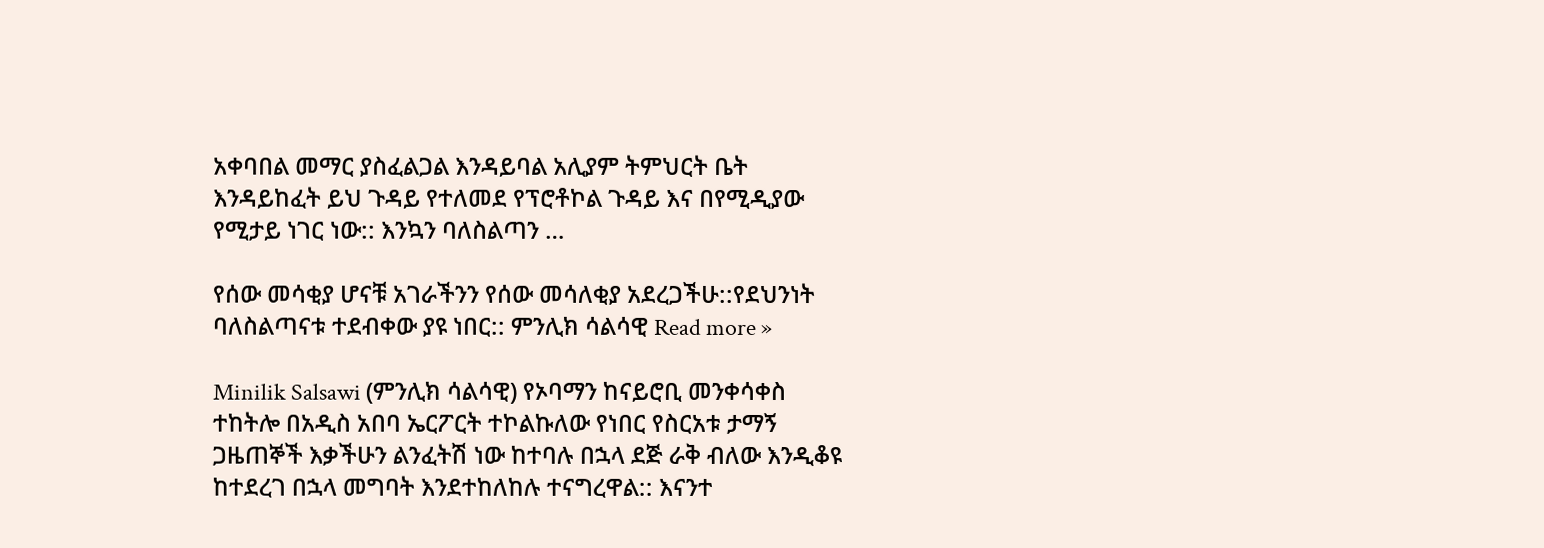አቀባበል መማር ያስፈልጋል እንዳይባል አሊያም ትምህርት ቤት እንዳይከፈት ይህ ጉዳይ የተለመደ የፕሮቶኮል ጉዳይ እና በየሚዲያው የሚታይ ነገር ነው:: እንኳን ባለስልጣን …

የሰው መሳቂያ ሆናቹ አገራችንን የሰው መሳለቂያ አደረጋችሁ::የደህንነት ባለስልጣናቱ ተደብቀው ያዩ ነበር:: ምንሊክ ሳልሳዊ Read more »

Minilik Salsawi (ምንሊክ ሳልሳዊ) የኦባማን ከናይሮቢ መንቀሳቀስ ተከትሎ በአዲስ አበባ ኤርፖርት ተኮልኩለው የነበር የስርአቱ ታማኝ ጋዜጠኞች እቃችሁን ልንፈትሽ ነው ከተባሉ በኋላ ደጅ ራቅ ብለው እንዲቆዩ ከተደረገ በኋላ መግባት እንደተከለከሉ ተናግረዋል:: እናንተ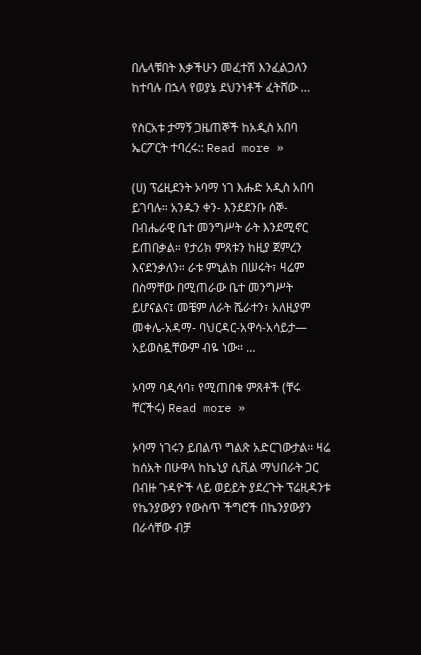በሌላቹበት እቃችሁን መፈተሽ እንፈልጋለን ከተባሉ በኋላ የወያኔ ደህንነቶች ፈትሸው …

የስርአቱ ታማኝ ጋዜጠኞች ከአዲስ አበባ ኤርፖርት ተባረሩ:: Read more »

(ሀ) ፕሬዚደንት ኦባማ ነገ እሑድ አዲስ አበባ ይገባሉ። አንዱን ቀን- እንደደንቡ ሰኞ-በብሔራዊ ቤተ መንግሥት ራት እንደሚኖር ይጠበቃል። የታሪክ ምጸቱን ከዚያ ጀምረን እናደንቃለን። ራቱ ምኒልክ በሠሩት፣ ዛሬም በስማቸው በሚጠራው ቤተ መንግሥት ይሆናልና፤ መቼም ለራት ሼራተን፣ አለዚያም መቀሌ-አዳማ- ባህርዳር-አዋሳ-አሳይታ— አይወስዷቸውም ብዬ ነው። …

ኦባማ ባዲሳባ፣ የሚጠበቁ ምጸቶች (ቸሩ ቸርችሩ) Read more »

ኦባማ ነገሩን ይበልጥ ግልጽ አድርገውታል። ዛሬ ከሰአት በሁዋላ ከኬኒያ ሲቪል ማህበራት ጋር በብዙ ጉዳዮች ላይ ወይይት ያደረጉት ፕሬዚዳንቱ የኬንያውያን የውስጥ ችግሮች በኬንያውያን በራሳቸው ብቻ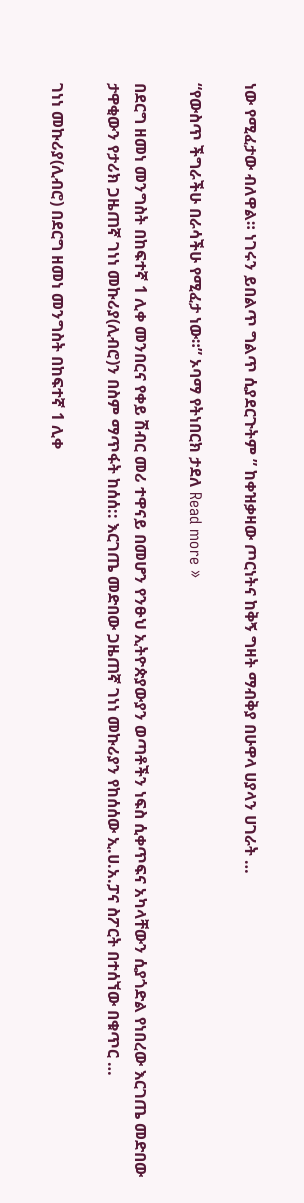ነው የሚፈታው ብለዋል። ነገሩን ይበልጥ ግልጥ ሲያደርጉትም ” ከቀዝቃዛው ጦርነትና ከቅኝ ግዛት ማብቅያ በሁዋላ ሀያላን ሀገራት …

“የውስጥ ችግራችሁ በራሳችሁ የሚፈታ ነው።” ኦባማ የትነበርክ ታደለ Read more »

በደርግ ዘመነ መንግስት በከፍተኛ 1 ሊቀ መንበርና የቀይ ሽብር መሪ ተዋናይ በመሆን የንፁህ ኢትዮጵያውያን ወጣቶችን ነፍስ ሲቀጥፍና አካላቸውን ሲያጎድል የነበረው እርገጤ መድበው ታዋቂውን የታሪክ ጋዜጠኛ ገነነ መኩሪያ(ሊብሮ)ን በስም ማጥፋት ከሰሰ:: እርገጤ መድበው ጋዜጠኛ ገነነ መኩሪያን የከሰሰው ኢ.ሀ.አ.ፓና ስፖርት በተሰኘው በቁጥር …

ገነነ መኩሪያ(ሊብሮ) በደርግ ዘመነ መንግስት በከፍተኛ 1 ሊቀ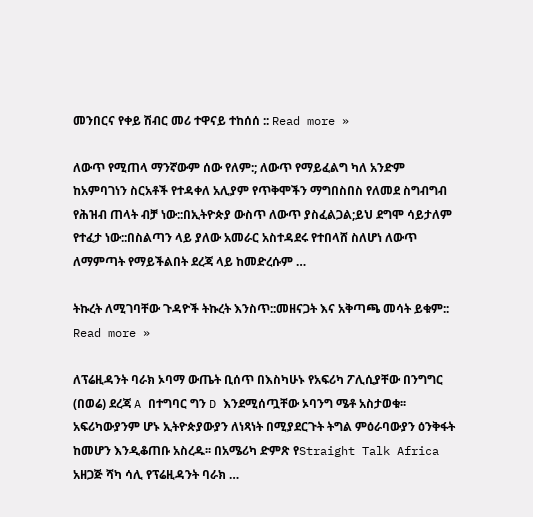መንበርና የቀይ ሽብር መሪ ተዋናይ ተከሰሰ :: Read more »

ለውጥ የሚጠላ ማንኛውም ሰው የለም:; ለውጥ የማይፈልግ ካለ አንድም ከአምባገነን ስርአቶች የተዳቀለ አሊያም የጥቅሞችን ማግበስበስ የለመደ ስግብግብ የሕዝብ ጠላት ብቻ ነው::በኢትዮጵያ ውስጥ ለውጥ ያስፈልጋል;ይህ ደግሞ ሳይታለም የተፈታ ነው::በስልጣን ላይ ያለው አመራር አስተዳደሩ የተበላሸ ስለሆነ ለውጥ ለማምጣት የማይችልበት ደረጃ ላይ ከመድረሱም …

ትኩረት ለሚገባቸው ጉዳዮች ትኩረት እንስጥ::መዘናጋት እና አቅጣጫ መሳት ይቁም:: Read more »

ለፕሬዚዳንት ባራክ ኦባማ ውጤት ቢሰጥ በእስካሁኑ የአፍሪካ ፖሊሲያቸው በንግግር (በወሬ) ደረጃ A በተግባር ግን D እንደሚሰጧቸው ኦባንግ ሜቶ አስታወቁ፡፡ አፍሪካውያንም ሆኑ ኢትዮጵያውያን ለነጻነት በሚያደርጉት ትግል ምዕራባውያን ዕንቅፋት ከመሆን እንዲቆጠቡ አስረዱ፡፡ በአሜሪካ ድምጽ የStraight Talk Africa አዘጋጅ ሻካ ሳሊ የፕሬዚዳንት ባራክ …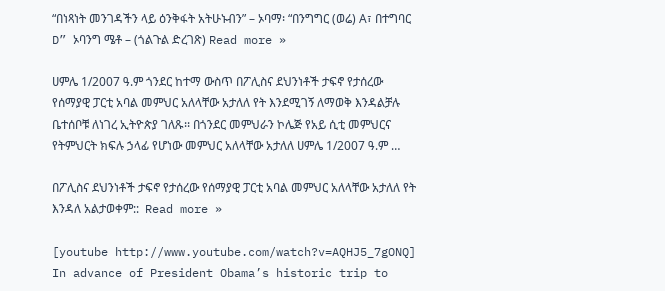“በነጻነት መንገዳችን ላይ ዕንቅፋት አትሁኑብን” – ኦባማ፡ “በንግግር (ወሬ) A፣ በተግባር D” ኦባንግ ሜቶ – (ጎልጉል ድረገጽ) Read more »

ሀምሌ 1/2007 ዓ.ም ጎንደር ከተማ ውስጥ በፖሊስና ደህንነቶች ታፍኖ የታሰረው የሰማያዊ ፓርቲ አባል መምህር አለላቸው አታለለ የት እንደሚገኝ ለማወቅ እንዳልቻሉ ቤተሰቦቹ ለነገረ ኢትዮጵያ ገለጹ፡፡ በጎንደር መምህራን ኮሌጅ የአይ ሲቲ መምህርና የትምህርት ክፍሉ ኃላፊ የሆነው መምህር አለላቸው አታለለ ሀምሌ 1/2007 ዓ.ም …

በፖሊስና ደህንነቶች ታፍኖ የታሰረው የሰማያዊ ፓርቲ አባል መምህር አለላቸው አታለለ የት እንዳለ አልታወቀም::  Read more »

[youtube http://www.youtube.com/watch?v=AQHJ5_7gONQ] In advance of President Obama’s historic trip to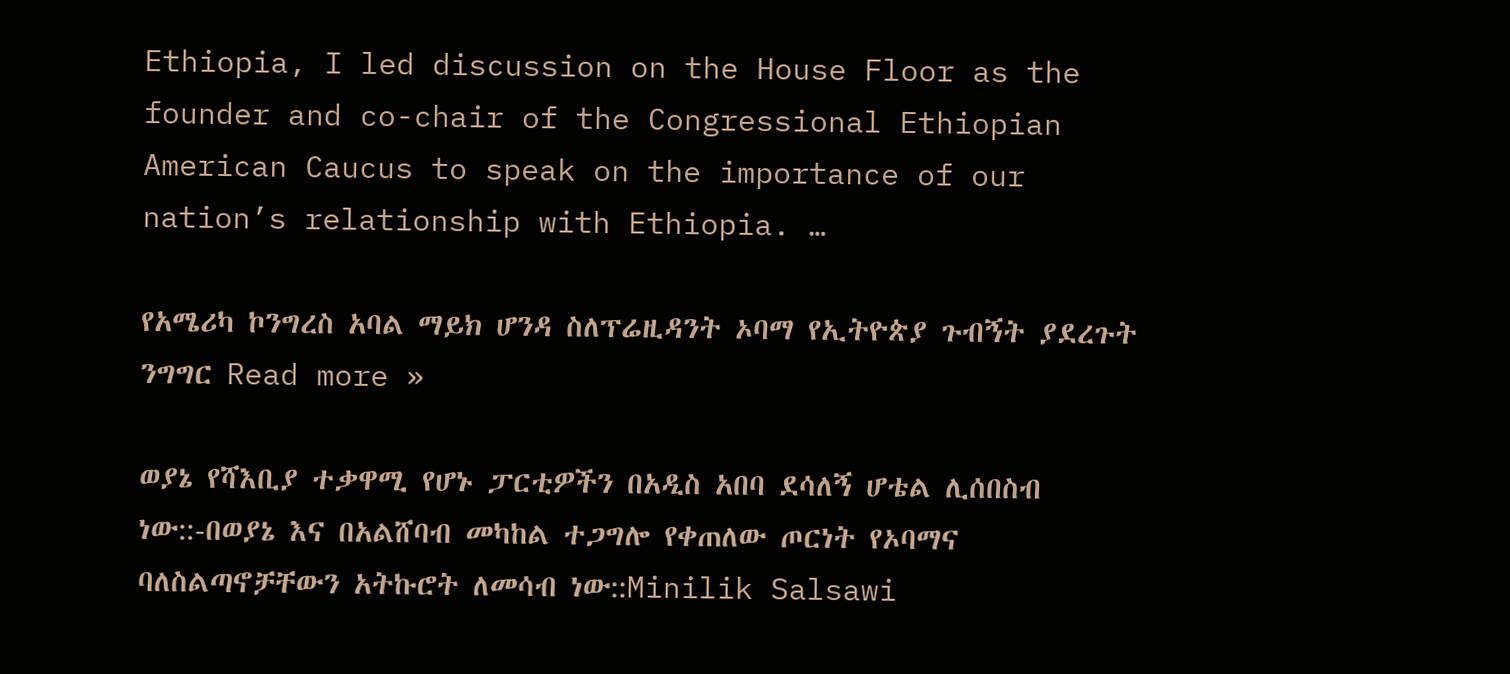Ethiopia, I led discussion on the House Floor as the founder and co-chair of the Congressional Ethiopian American Caucus to speak on the importance of our nation’s relationship with Ethiopia. …

የአሜሪካ ኮንግረስ አባል ማይክ ሆንዳ ስለፕሬዚዳንት ኦባማ የኢትዮጵያ ጉብኝት ያደረጉት ንግግር Read more »

ወያኔ የሻእቢያ ተቃዋሚ የሆኑ ፓርቲዎችን በአዲስ አበባ ደሳለኝ ሆቴል ሊሰበስብ ነው::-በወያኔ እና በአልሸባብ መካከል ተጋግሎ የቀጠለው ጦርነት የኦባማና ባለስልጣኖቻቸውን አትኩሮት ለመሳብ ነው::Minilik Salsawi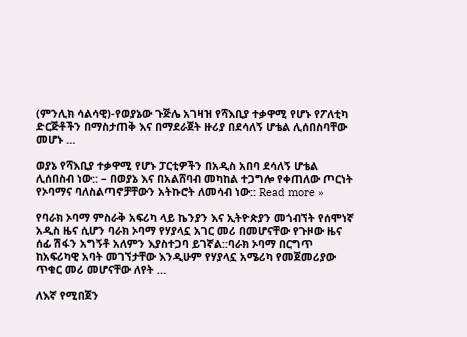(ምንሊክ ሳልሳዊ)-የወያኔው ጉጅሌ አገዛዝ የሻእቢያ ተቃዋሚ የሆኑ የፖለቲካ ድርጅቶችን በማስታጠቅ እና በማደራጀት ዙሪያ በደሳለኝ ሆቴል ሊሰበስባቸው መሆኑ …

ወያኔ የሻእቢያ ተቃዋሚ የሆኑ ፓርቲዎችን በአዲስ አበባ ደሳለኝ ሆቴል ሊሰበስብ ነው:: – በወያኔ እና በአልሸባብ መካከል ተጋግሎ የቀጠለው ጦርነት የኦባማና ባለስልጣኖቻቸውን አትኩሮት ለመሳብ ነው:: Read more »

የባራክ ኦባማ ምስራቅ አፍሪካ ላይ ኬንያን እና ኢትዮጵያን መጎብኘት የሰሞነኛ አዲስ ዜና ሲሆን ባራክ ኦባማ የሃያላኗ አገር መሪ በመሆናቸው የጉዞው ዜና ሰፊ ሽፋን አግኝቶ አለምን እያስተጋባ ይገኛል::ባራክ ኦባማ በርግጥ ከአፍሪካዊ አባት መገኘታቸው እንዲሁም የሃያላኗ አሜሪካ የመጀመሪያው ጥቁር መሪ መሆናቸው ለየት …

ለእኛ የሚበጀን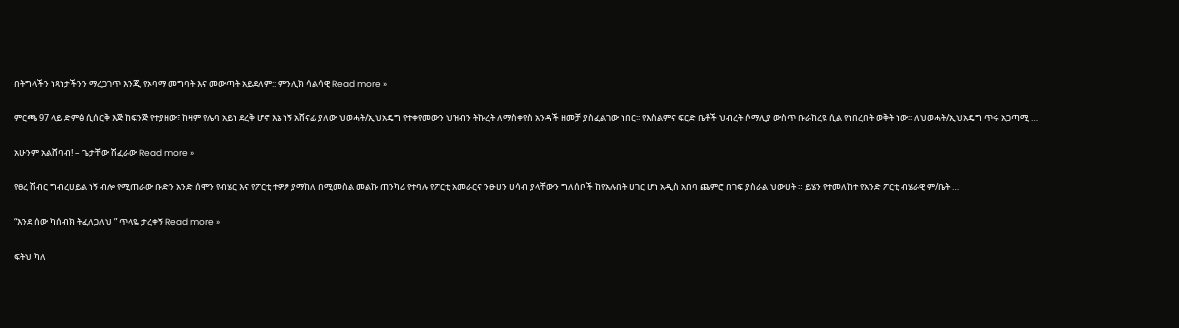በትግላችን ነጻነታችንን ማረጋገጥ እንጂ የኦባማ መግባት እና መውጣት አይደለም:: ምንሊክ ሳልሳዊ Read more »

ምርጫ 97 ላይ ድምፅ ሲሰርቅ እጅ ከፍንጅ የተያዘው፣ ከዛም የሌባ አይነ ደረቅ ሆኖ እኔ ነኝ አሸናፊ ያለው ህወሓት/ኢህአዴግ የተቀየመውን ህዝብን ትኩረት ለማስቀየስ አንዳች ዘመቻ ያስፈልገው ነበር፡፡ የእስልምና ፍርድ ቤቶች ህብረት ሶማሊያ ውስጥ ቡራከረዩ ሲል የነበረበት ወቅት ነው፡፡ ለህወሓት/ኢህአዴግ ጥሩ አጋጣሚ …

አሁንም አልሸባብ! – ጌታቸው ሽፈራው Read more »

የፀረ ሽብር ግብረሀይል ነኝ ብሎ የሚጠራው ቡድን አንድ ሰሞን የብሄር እና የፖርቲ ተዎፆ ያማከለ በሚመስል መልኩ ጠንካሪ የተባሉ የፖርቲ አመራርና ንፁሀን ሀሳብ ያላቸውን ግለሰቦች ከየአሉበት ሀገር ሆነ አዲስ አበባ ጨምሮ በገፍ ያስራል ህውሀት ። ይሄን የተመለከተ የአንድ ፖርቲ ብሄራዊ ም/ቤት …

“እንደ ሰው ካሰብክ ትፈለጋለህ ” ጥላዬ ታረቀኝ Read more »

ፍትህ ካለ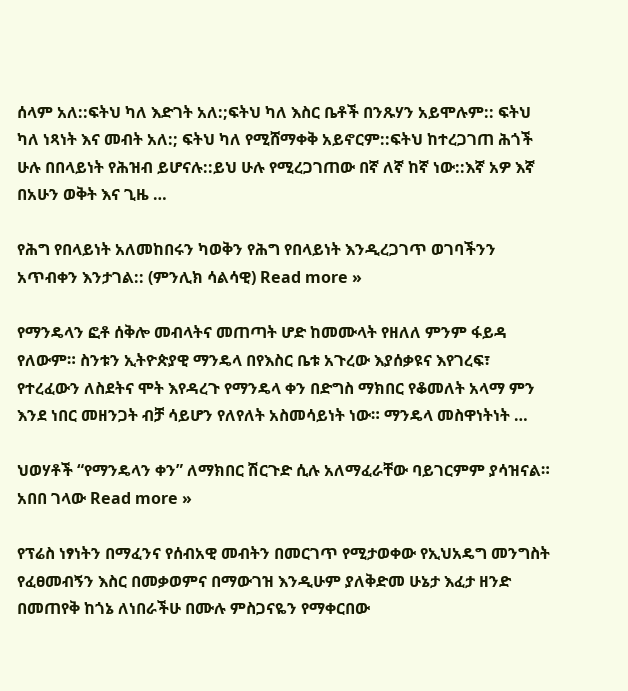ሰላም አለ::ፍትህ ካለ እድገት አለ:;ፍትህ ካለ እስር ቤቶች በንጹሃን አይሞሉም:: ፍትህ ካለ ነጻነት እና መብት አለ:; ፍትህ ካለ የሚሸማቀቅ አይኖርም::ፍትህ ከተረጋገጠ ሕጎች ሁሉ በበላይነት የሕዝብ ይሆናሉ::ይህ ሁሉ የሚረጋገጠው በኛ ለኛ ከኛ ነው::እኛ አዎ እኛ በአሁን ወቅት እና ጊዜ …

የሕግ የበላይነት አለመከበሩን ካወቅን የሕግ የበላይነት እንዲረጋገጥ ወገባችንን አጥብቀን እንታገል:: (ምንሊክ ሳልሳዊ) Read more »

የማንዴላን ፎቶ ሰቅሎ መብላትና መጠጣት ሆድ ከመሙላት የዘለለ ምንም ፋይዳ የለውም። ስንቱን ኢትዮጵያዊ ማንዴላ በየእስር ቤቱ አጉረው እያሰቃዩና እየገረፍ፣ የተረፈውን ለስደትና ሞት እየዳረጉ የማንዴላ ቀን በድግስ ማክበር የቆመለት አላማ ምን እንደ ነበር መዘንጋት ብቻ ሳይሆን የለየለት አስመሳይነት ነው። ማንዴላ መስዋነትነት …

ህወሃቶች “የማንዴላን ቀን” ለማክበር ሽርጉድ ሲሉ አለማፈራቸው ባይገርምም ያሳዝናል። አበበ ገላው Read more »

የፕሬስ ነፃነትን በማፈንና የሰብአዊ መብትን በመርገጥ የሚታወቀው የኢህአዴግ መንግስት የፈፀመብኝን እስር በመቃወምና በማውገዝ እንዲሁም ያለቅድመ ሁኔታ እፈታ ዘንድ በመጠየቅ ከጎኔ ለነበራችሁ በሙሉ ምስጋናዬን የማቀርበው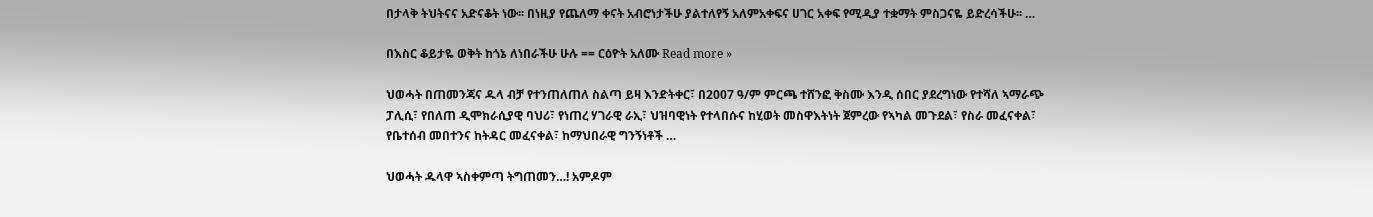በታላቅ ትህትናና አድናቆት ነው፡፡ በነዚያ የጨለማ ቀናት አብሮነታችሁ ያልተለየኝ አለምአቀፍና ሀገር አቀፍ የሚዲያ ተቋማት ምስጋናዬ ይድረሳችሁ፡፡ …

በእስር ቆይታዬ ወቅት ከጎኔ ለነበራችሁ ሁሉ == ርዕዮት አለሙ Read more »

ህወሓት በጠመንጃና ዱላ ብቻ የተንጠለጠለ ስልጣ ይዛ እንድትቀር፣ በ2007 ዓ/ም ምርጫ ተሸንፎ ቅስሙ እንዲ ሰበር ያደረግነው የተሻለ ኣማራጭ ፓሊሲ፣ የበለጠ ዲሞክራሲያዊ ባህሪ፣ የነጠረ ሃገራዊ ራኢ፣ ህዝባዊነት የተላበሱና ከሂወት መስዋእትነት ጀምረው የኣካል መጉደል፣ የስራ መፈናቀል፣ የቤተሰብ መበተንና ከትዳር መፈናቀል፣ ከማህበራዊ ግንኝነቶች …

ህወሓት ዱላዋ ኣስቀምጣ ትግጠመን…! አምዶም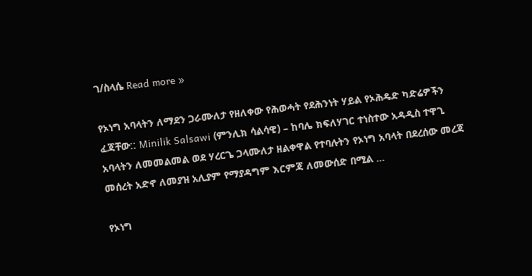ገ/ስላሴ Read more »

የኦነግ አባላትን ለማደን ጋራሙለታ የዘለቀው የሕወሓት የደሕንነት ሃይል የኦሕዴድ ካድሬዎችን ፈጃቸው:: Minilik Salsawi (ምንሊክ ሳልሳዊ) – ከባሌ ክፍለሃገር ተነስተው አዳዲስ ተዋጊ አባላትን ለመመልመል ወደ ሃረርጌ ጋላሙለታ ዘልቀዋል የተባሉትን የኦነግ አባላት በደረሰው መረጃ መሰረት አድኖ ለመያዝ አሊያም የማያዳግም እርምጃ ለመውሰድ በሚል …

የኦነግ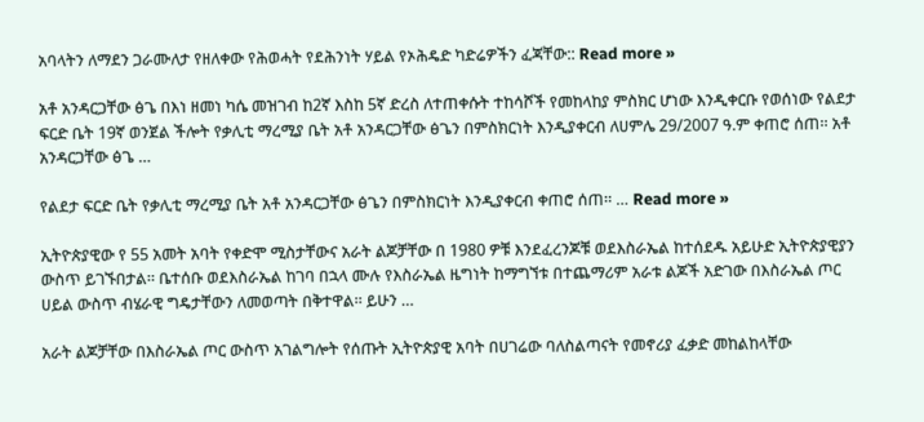አባላትን ለማደን ጋራሙለታ የዘለቀው የሕወሓት የደሕንነት ሃይል የኦሕዴድ ካድሬዎችን ፈጃቸው:: Read more »

አቶ አንዳርጋቸው ፅጌ በእነ ዘመነ ካሴ መዝገብ ከ2ኛ እስከ 5ኛ ድረስ ለተጠቀሱት ተከሳሾች የመከላከያ ምስክር ሆነው እንዲቀርቡ የወሰነው የልደታ ፍርድ ቤት 19ኛ ወንጀል ችሎት የቃሊቲ ማረሚያ ቤት አቶ አንዳርጋቸው ፅጌን በምስክርነት እንዲያቀርብ ለሀምሌ 29/2007 ዓ.ም ቀጠሮ ሰጠ፡፡ አቶ አንዳርጋቸው ፅጌ …

የልደታ ፍርድ ቤት የቃሊቲ ማረሚያ ቤት አቶ አንዳርጋቸው ፅጌን በምስክርነት እንዲያቀርብ ቀጠሮ ሰጠ፡፡ … Read more »

ኢትዮጵያዊው የ 55 አመት አባት የቀድሞ ሚስታቸውና አራት ልጆቻቸው በ 1980 ዎቹ እንደፈረንጆቹ ወደእስራኤል ከተሰደዱ አይሁድ ኢትዮጵያዊያን ውስጥ ይገኙበታል፡፡ ቤተሰቡ ወደእስራኤል ከገባ በኋላ ሙሉ የእስራኤል ዜግነት ከማግኘቱ በተጨማሪም አራቱ ልጆች አድገው በእስራኤል ጦር ሀይል ውስጥ ብሄራዊ ግዴታቸውን ለመወጣት በቅተዋል፡፡ ይሁን …

አራት ልጆቻቸው በእስራኤል ጦር ውስጥ አገልግሎት የሰጡት ኢትዮጵያዊ አባት በሀገሬው ባለስልጣናት የመኖሪያ ፈቃድ መከልከላቸው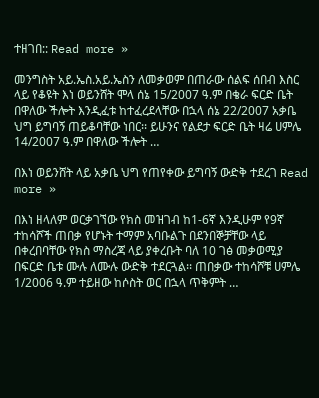ተዘገበ:: Read more »

መንግስት አይ.ኤስ.አይ.ኤስን ለመቃወም በጠራው ሰልፍ ሰበብ እስር ላይ የቆዩት እነ ወይንሸት ሞላ ሰኔ 15/2007 ዓ.ም በቄራ ፍርድ ቤት በዋለው ችሎት እንዲፈቱ ከተፈረደላቸው በኋላ ሰኔ 22/2007 አቃቤ ህግ ይግባኝ ጠይቆባቸው ነበር፡፡ ይሁንና የልደታ ፍርድ ቤት ዛሬ ሀምሌ 14/2007 ዓ.ም በዋለው ችሎት …

በእነ ወይንሸት ላይ አቃቤ ህግ የጠየቀው ይግባኝ ውድቅ ተደረገ Read more »

በእነ ዘላለም ወርቃገኘው የክስ መዝገብ ከ1-6ኛ እንዲሁም የ9ኛ ተከሳሾች ጠበቃ የሆኑት ተማም አባቡልጉ በደንበኞቻቸው ላይ በቀረበባቸው የክስ ማስረጃ ላይ ያቀረቡት ባለ 10 ገፅ መቃወሚያ በፍርድ ቤቱ ሙሉ ለሙሉ ውድቅ ተደርጓል፡፡ ጠበቃው ተከሳሾቹ ሀምሌ 1/2006 ዓ.ም ተይዘው ከሶስት ወር በኋላ ጥቅምት …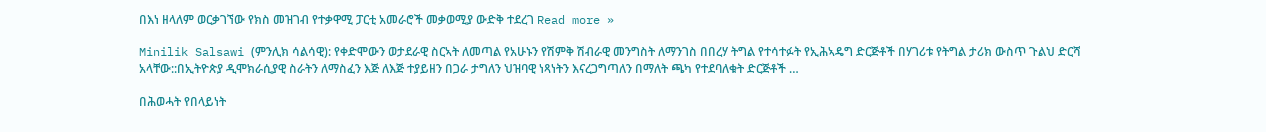በእነ ዘላለም ወርቃገኘው የክስ መዝገብ የተቃዋሚ ፓርቲ አመራሮች መቃወሚያ ውድቅ ተደረገ Read more »

Minilik Salsawi (ምንሊክ ሳልሳዊ): የቀድሞውን ወታደራዊ ስርኣት ለመጣል የአሁኑን የሽምቅ ሽብራዊ መንግስት ለማንገስ በበረሃ ትግል የተሳተፉት የኢሕኣዴግ ድርጅቶች በሃገሪቱ የትግል ታሪክ ውስጥ ጉልህ ድርሻ አላቸው::በኢትዮጵያ ዲሞክራሲያዊ ስራትን ለማስፈን እጅ ለእጅ ተያይዘን በጋራ ታግለን ህዝባዊ ነጻነትን እናረጋግጣለን በማለት ጫካ የተደባለቁት ድርጅቶች …

በሕወሓት የበላይነት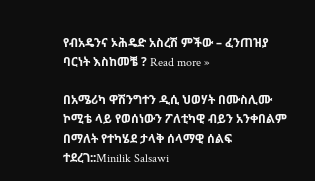የብአዴንና ኦሕዴድ አስረሽ ምችው – ፈንጠዝያ ባርነት እስከመቼ ? Read more »

በአሜሪካ ዋሽንግተን ዲሲ ህወሃት በሙስሊሙ ኮሚቴ ላይ የወሰነውን ፖለቲካዊ ብይን አንቀበልም በማለት የተካሄደ ታላቅ ሰላማዊ ሰልፍ ተደረገ::Minilik Salsawi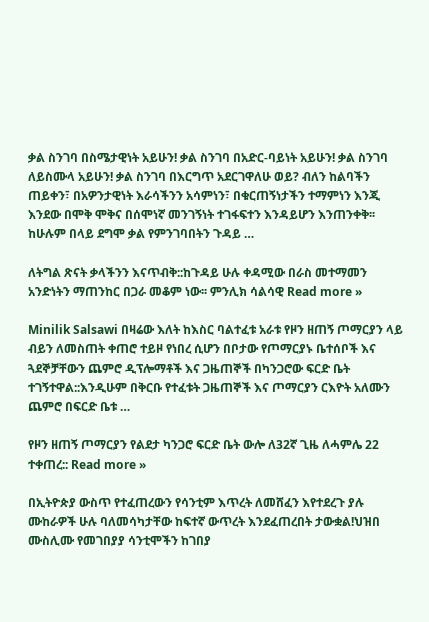ቃል ስንገባ በስሜታዊነት አይሁን! ቃል ስንገባ በአድር-ባይነት አይሁን! ቃል ስንገባ ለይስሙላ አይሁን! ቃል ስንገባ በእርግጥ አደርገዋለሁ ወይ? ብለን ከልባችን ጠይቀን፣ በአዎንታዊነት እራሳችንን አሳምነን፣ በቁርጠኝነታችን ተማምነን እንጂ እንደው በሞቅ ሞቅና በሰሞነኛ መንገኝነት ተገፋፍተን እንዳይሆን እንጠንቀቅ፡፡ ከሁሉም በላይ ደግሞ ቃል የምንገባበትን ጉዳይ …

ለትግል ጽናት ቃላችንን እናጥብቅ::ከጉዳይ ሁሉ ቀዳሚው በራስ መተማመን አንድነትን ማጠንከር በጋራ መቆም ነው፡፡ ምንሊክ ሳልሳዊ Read more »

Minilik Salsawi በዛሬው እለት ከእስር ባልተፈቱ አራቱ የዞን ዘጠኝ ጦማርያን ላይ ብይን ለመስጠት ቀጠሮ ተይዞ የነበረ ሲሆን በቦታው የጦማርያኑ ቤተሰቦች እና ጓደኞቻቸውን ጨምሮ ዲፕሎማቶች እና ጋዜጠኞች በካንጋሮው ፍርድ ቤት ተገኝተዋል::እንዲሁም በቅርቡ የተፈቱት ጋዜጠኞች እና ጦማርያን ርእዮት አለሙን ጨምሮ በፍርድ ቤቱ …

የዞን ዘጠኝ ጦማርያን የልደታ ካንጋሮ ፍርድ ቤት ውሎ ለ32ኛ ጊዜ ለሓምሌ 22 ተቀጠረ:: Read more »

በኢትዮጵያ ውስጥ የተፈጠረውን የሳንቲም እጥረት ለመሸፈን እየተደረጉ ያሉ ሙከራዎች ሁሉ ባለመሳካታቸው ከፍተኛ ውጥረት እንደፈጠረበት ታውቋል!ህዝበ ሙስሊሙ የመገበያያ ሳንቲሞችን ከገበያ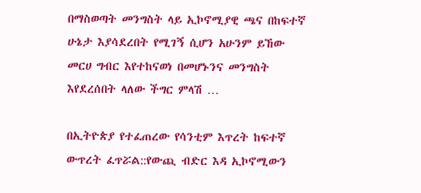በማስወጣት መንግስት ላይ ኢኮኖሚያዊ ጫና በከፍተኛ ሁኔታ እያሳደረበት የሚገኝ ሲሆን አሁንም ይኸው መርሀ ግብር እየተከናወነ በመሆኑንና መንግስት እየደረሰበት ላለው ችግር ምላሽ …

በኢትዮጵያ የተፈጠረው የሳንቲም እጥረት ከፍተኛ ውጥረት ፈጥሯል::የውጪ ብድር እዳ ኢኮኖሚውን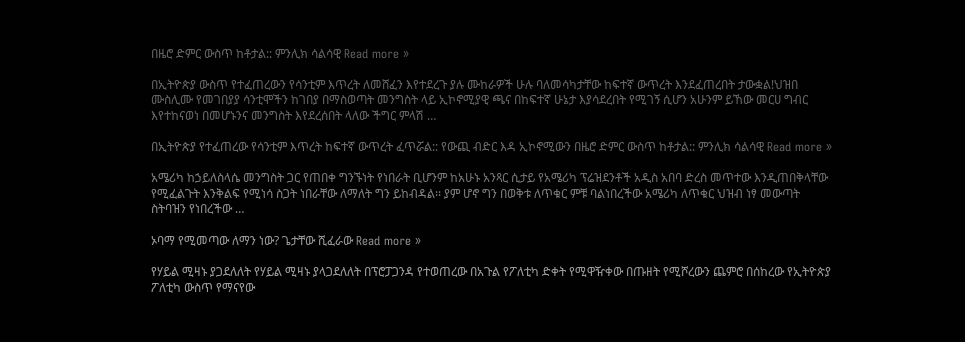በዜሮ ድምር ውስጥ ከቶታል:: ምንሊክ ሳልሳዊ Read more »

በኢትዮጵያ ውስጥ የተፈጠረውን የሳንቲም እጥረት ለመሸፈን እየተደረጉ ያሉ ሙከራዎች ሁሉ ባለመሳካታቸው ከፍተኛ ውጥረት እንደፈጠረበት ታውቋል!ህዝበ ሙስሊሙ የመገበያያ ሳንቲሞችን ከገበያ በማስወጣት መንግስት ላይ ኢኮኖሚያዊ ጫና በከፍተኛ ሁኔታ እያሳደረበት የሚገኝ ሲሆን አሁንም ይኸው መርሀ ግብር እየተከናወነ በመሆኑንና መንግስት እየደረሰበት ላለው ችግር ምላሽ …

በኢትዮጵያ የተፈጠረው የሳንቲም እጥረት ከፍተኛ ውጥረት ፈጥሯል:: የውጪ ብድር እዳ ኢኮኖሚውን በዜሮ ድምር ውስጥ ከቶታል:: ምንሊክ ሳልሳዊ Read more »

አሜሪካ ከኃይለስላሴ መንግስት ጋር የጠበቀ ግንኙነት የነበራት ቢሆንም ከአሁኑ አንጻር ሲታይ የአሜሪካ ፕሬዝደንቶች አዲስ አበባ ድረስ መጥተው እንዲጠበቅላቸው የሚፈልጉት እንቅልፍ የሚነሳ ስጋት ነበራቸው ለማለት ግን ይከብዳል፡፡ ያም ሆኖ ግን በወቅቱ ለጥቁር ምቹ ባልነበረችው አሜሪካ ለጥቁር ህዝብ ነፃ መውጣት ስትባዝን የነበረችው …

ኦባማ የሚመጣው ለማን ነው? ጌታቸው ሺፈራው Read more »

የሃይል ሚዛኑ ያጋደለለት የሃይል ሚዛኑ ያላጋደለለት በፕሮፓጋንዳ የተወጠረው በአጉል የፖለቲካ ድቀት የሚዋዥቀው በጡዘት የሚሾረውን ጨምሮ በሰከረው የኢትዮጵያ ፖለቲካ ውስጥ የማናየው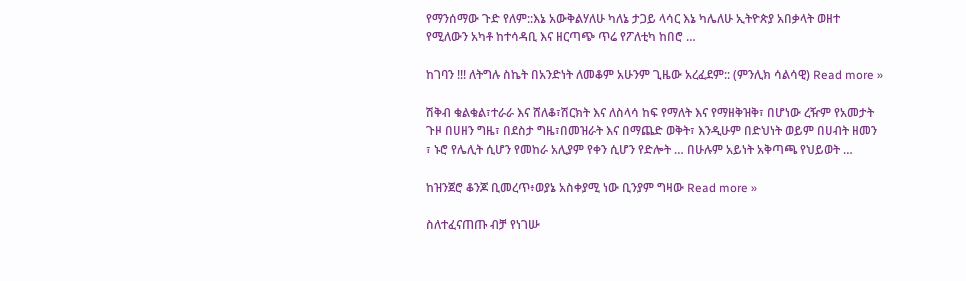የማንሰማው ጉድ የለም::እኔ አውቅልሃለሁ ካለኔ ታጋይ ላሳር እኔ ካሌለሁ ኢትዮጵያ አበቃላት ወዘተ የሚለውን አካቶ ከተሳዳቢ እና ዘርጣጭ ጥሬ የፖለቲካ ከበሮ …

ከገባን !!! ለትግሉ ስኬት በአንድነት ለመቆም አሁንም ጊዜው አረፈደም:: (ምንሊክ ሳልሳዊ) Read more »

ሽቅብ ቁልቁል፣ተራራ እና ሸለቆ፣ሽርክት እና ለስላሳ ከፍ የማለት እና የማዘቅዝቅ፣ በሆነው ረዥም የአመታት ጉዞ በሀዘን ግዜ፣ በደስታ ግዜ፣በመዝራት እና በማጨድ ወቅት፣ እንዲሁም በድህነት ወይም በሀብት ዘመን ፣ ኑሮ የሌሊት ሲሆን የመከራ አሊያም የቀን ሲሆን የድሎት … በሁሉም አይነት አቅጣጫ የህይወት …

ከዝንጀሮ ቆንጆ ቢመረጥ፥ወያኔ አስቀያሚ ነው ቢንያም ግዛው Read more »

ስለተፈናጠጡ ብቻ የነገሡ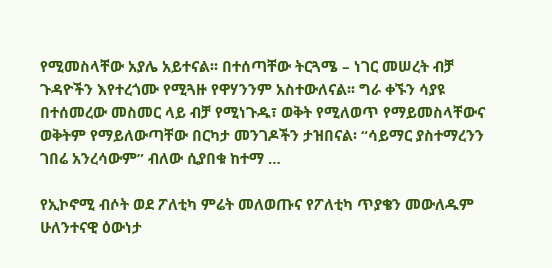የሚመስላቸው አያሌ አይተናል፡፡ በተሰጣቸው ትርጓሜ – ነገር መሠረት ብቻ ጉዳዮችን እየተረጎሙ የሚጓዙ የዋሃንንም አስተውለናል፡፡ ግራ ቀኙን ሳያዩ በተሰመረው መስመር ላይ ብቻ የሚነጉዱ፣ ወቅት የሚለወጥ የማይመስላቸውና ወቅትም የማይለውጣቸው በርካታ መንገዶችን ታዝበናል፡ “ሳይማር ያስተማረንን ገበሬ አንረሳውም” ብለው ሲያበቁ ከተማ …

የኢኮኖሚ ብሶት ወደ ፖለቲካ ምሬት መለወጡና የፖለቲካ ጥያቄን መውለዱም ሁለንተናዊ ዕውነታ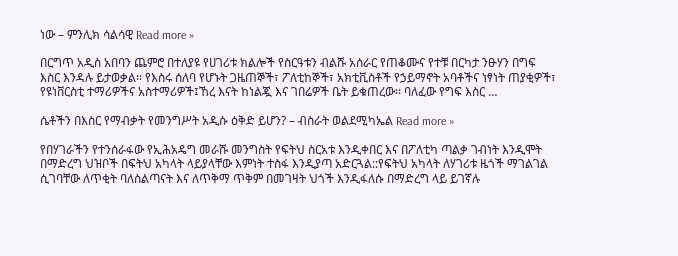ነው – ምንሊክ ሳልሳዊ Read more »

በርግጥ አዲስ አበባን ጨምሮ በተለያዩ የሀገሪቱ ክልሎች የስርዓቱን ብልሹ አሰራር የጠቆሙና የተቹ በርካታ ንፁሃን በግፍ እስር እንዳሉ ይታወቃል፡፡ የእስሩ ሰለባ የሆኑት ጋዜጠኞች፣ ፖለቲከኞች፣ አክቲቪስቶች የኃይማኖት አባቶችና ነፃነት ጠያቂዎች፣ የዩነቨርስቲ ተማሪዎችና አስተማሪዎች፤ኸረ እናት ከነልጇ እና ገበሬዎች ቤት ይቁጠረው፡፡ ባለፈው የግፍ እስር …

ሴቶችን በእስር የማብቃት የመንግሥት አዲሱ ዕቅድ ይሆን? – ብስራት ወልደሚካኤል Read more »

የበሃገራችን የተንሰራፋው የኢሕአዴግ መራሹ መንግስት የፍትህ ስርአቱ እንዲቀበር እና በፖለቲካ ጣልቃ ገብነት እንዲሞት በማድረግ ህዝቦች በፍትህ አካላት ላይያላቸው እምነት ተስፋ እንዲያጣ አድርጓል::የፍትህ አካላት ለሃገሪቱ ዜጎች ማገልገል ሲገባቸው ለጥቂት ባለስልጣናት እና ለጥቅማ ጥቅም በመገዛት ህጎች እንዲፋለሱ በማድረግ ላይ ይገኛሉ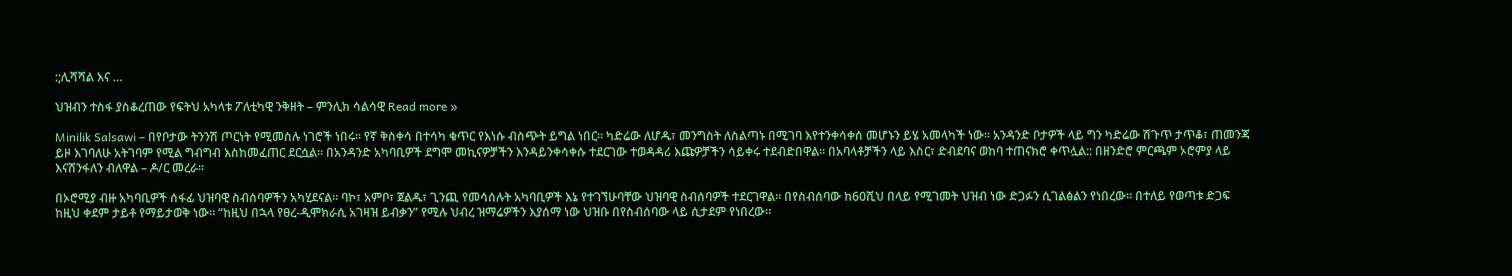:;ሊሻሻል እና …

ህዝብን ተስፋ ያስቆረጠው የፍትህ አካላቱ ፖለቲካዊ ንቅዘት – ምንሊክ ሳልሳዊ Read more »

Minilik Salsawi – በየቦታው ትንንሽ ጦርነት የሚመስሉ ነገሮች ነበሩ፡፡ የኛ ቅስቀሳ በተሳካ ቁጥር የእነሱ ብስጭት ይግል ነበር፡፡ ካድሬው ለሆዱ፣ መንግስት ለስልጣኑ በሚገባ እየተንቀሳቀሰ መሆኑን ይሄ አመላካች ነው፡፡ አንዳንድ ቦታዎች ላይ ግን ካድሬው ሽጉጥ ታጥቆ፣ ጠመንጃ ይዞ እገባለሁ አትገባም የሚል ግብግብ እስከመፈጠር ደርሷል፡፡ በአንዳንድ አካባቢዎች ደግሞ መኪናዎቻችን እንዳይንቀሳቀሱ ተደርገው ተወዳዳሪ እጩዎቻችን ሳይቀሩ ተደብድበዋል፡፡ በአባላቶቻችን ላይ እስር፣ ድብደባና ወከባ ተጠናክሮ ቀጥሏል:: በዘንድሮ ምርጫም ኦሮምያ ላይ እናሸንፋለን ብለዋል – ዶ/ር መረራ፡፡

በኦሮሚያ ብዙ አካባቢዎች ሰፋፊ ህዝባዊ ስብሰባዎችን አካሂደናል፡፡ ባኮ፣ አምቦ፣ ጀልዱ፣ ጊንጪ የመሳሰሉት አካባቢዎች እኔ የተገኘሁባቸው ህዝባዊ ስብሰባዎች ተደርገዋል፡፡ በየስብሰባው ከ60ሺህ በላይ የሚገመት ህዝብ ነው ድጋፉን ሲገልፅልን የነበረው፡፡ በተለይ የወጣቱ ድጋፍ ከዚህ ቀደም ታይቶ የማይታወቅ ነው፡፡ “ከዚህ በኋላ የፀረ-ዲሞክራሲ አገዛዝ ይብቃን” የሚሉ ህብረ ዝማሬዎችን እያሰማ ነው ህዝቡ በየስብሰባው ላይ ሲታደም የነበረው፡፡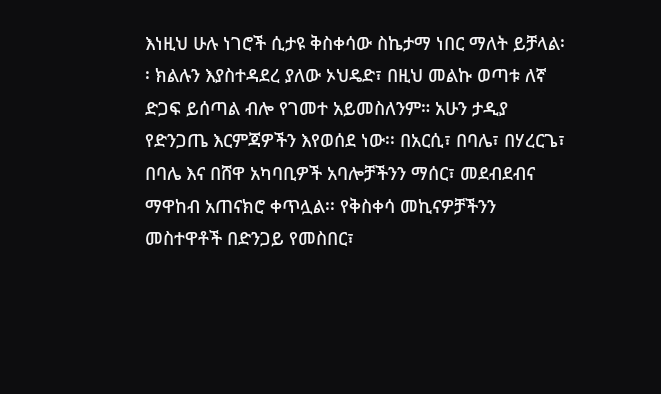እነዚህ ሁሉ ነገሮች ሲታዩ ቅስቀሳው ስኬታማ ነበር ማለት ይቻላል፡፡ ክልሉን እያስተዳደረ ያለው ኦህዴድ፣ በዚህ መልኩ ወጣቱ ለኛ ድጋፍ ይሰጣል ብሎ የገመተ አይመስለንም። አሁን ታዲያ የድንጋጤ እርምጃዎችን እየወሰደ ነው፡፡ በአርሲ፣ በባሌ፣ በሃረርጌ፣ በባሌ እና በሸዋ አካባቢዎች አባሎቻችንን ማሰር፣ መደብደብና ማዋከብ አጠናክሮ ቀጥሏል፡፡ የቅስቀሳ መኪናዎቻችንን መስተዋቶች በድንጋይ የመስበር፣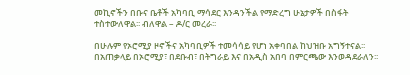መኪኖችን በቡና ቤቶች አካባቢ ማሳደር እንዳንችል የማድረግ ሁኔታዎች በስፋት ተስተውለዋል፡፡ ብለዋል – ዶ/ር መረራ፡፡

በሁሉም የኦሮሚያ ዞኖችና አካባቢዎች ተመሳሳይ የሆነ አቀባበል ከህዝቡ አግኝተናል፡፡ በአጠቃላይ በኦሮሚያ፣ በደቡብ፣ በትግራይ እና በአዲስ አበባ በምርጫው እንወዳደራለን፡፡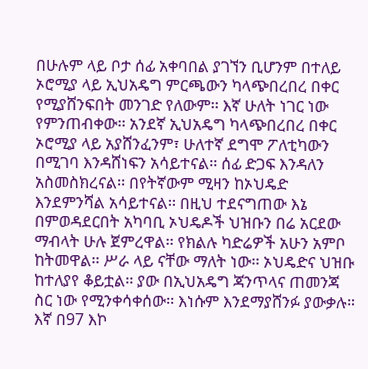በሁሉም ላይ ቦታ ሰፊ አቀባበል ያገኘን ቢሆንም በተለይ ኦሮሚያ ላይ ኢህአዴግ ምርጫውን ካላጭበረበረ በቀር የሚያሸንፍበት መንገድ የለውም፡፡ እኛ ሁለት ነገር ነው የምንጠብቀው፡፡ አንደኛ ኢህአዴግ ካላጭበረበረ በቀር ኦሮሚያ ላይ አያሸንፈንም፣ ሁለተኛ ደግሞ ፖለቲካውን በሚገባ እንዳሸነፍን አሳይተናል፡፡ ሰፊ ድጋፍ እንዳለን አስመስክረናል፡፡ በየትኛውም ሚዛን ከኦህዴድ እንደምንሻል አሳይተናል፡፡ በዚህ ተደናግጠው እኔ በምወዳደርበት አካባቢ ኦህዴዶች ህዝቡን በሬ አርደው ማብላት ሁሉ ጀምረዋል፡፡ የክልሉ ካድሬዎች አሁን አምቦ ከትመዋል፡፡ ሥራ ላይ ናቸው ማለት ነው፡፡ ኦህዴድና ህዝቡ ከተለያየ ቆይቷል፡፡ ያው በኢህአዴግ ጃንጥላና ጠመንጃ ስር ነው የሚንቀሳቀሰው፡፡ እነሱም እንደማያሸንፉ ያውቃሉ። እኛ በ97 እኮ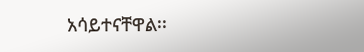አሳይተናቸዋል፡፡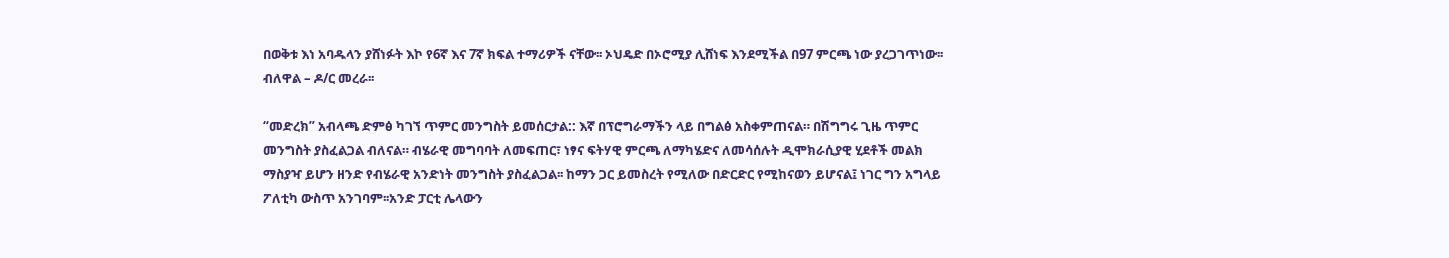በወቅቱ እነ አባዱላን ያሸነፉት እኮ የ6ኛ እና 7ኛ ክፍል ተማሪዎች ናቸው፡፡ ኦህዴድ በኦሮሚያ ሊሸነፍ እንደሚችል በ97 ምርጫ ነው ያረጋገጥነው፡፡ ብለዋል – ዶ/ር መረራ፡፡

“መድረክ” አብላጫ ድምፅ ካገኘ ጥምር መንግስት ይመሰርታል:: እኛ በፕሮግራማችን ላይ በግልፅ አስቀምጠናል። በሽግግሩ ጊዜ ጥምር መንግስት ያስፈልጋል ብለናል። ብሄራዊ መግባባት ለመፍጠር፣ ነፃና ፍትሃዊ ምርጫ ለማካሄድና ለመሳሰሉት ዲሞክራሲያዊ ሂደቶች መልክ ማስያዣ ይሆን ዘንድ የብሄራዊ አንድነት መንግስት ያስፈልጋል፡፡ ከማን ጋር ይመስረት የሚለው በድርድር የሚከናወን ይሆናል፤ ነገር ግን አግላይ ፖለቲካ ውስጥ አንገባም፡፡አንድ ፓርቲ ሌላውን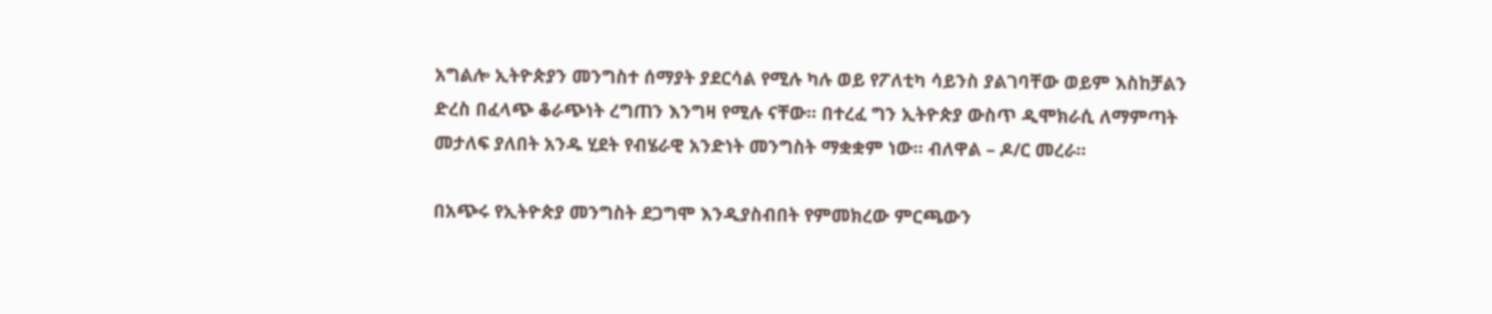አግልሎ ኢትዮጵያን መንግስተ ሰማያት ያደርሳል የሚሉ ካሉ ወይ የፖለቲካ ሳይንስ ያልገባቸው ወይም እስከቻልን ድረስ በፈላጭ ቆራጭነት ረግጠን እንግዛ የሚሉ ናቸው፡፡ በተረፈ ግን ኢትዮጵያ ውስጥ ዲሞክራሲ ለማምጣት መታለፍ ያለበት አንዱ ሂደት የብሄራዊ አንድነት መንግስት ማቋቋም ነው። ብለዋል – ዶ/ር መረራ፡፡

በአጭሩ የኢትዮጵያ መንግስት ደጋግሞ እንዲያስብበት የምመክረው ምርጫውን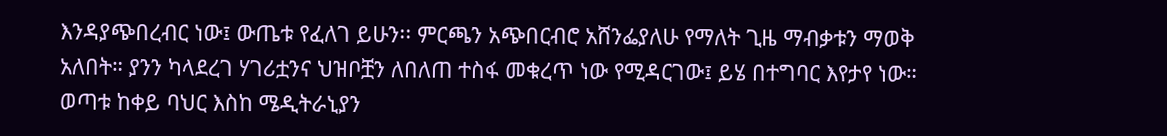እንዳያጭበረብር ነው፤ ውጤቱ የፈለገ ይሁን፡፡ ምርጫን አጭበርብሮ አሸንፌያለሁ የማለት ጊዜ ማብቃቱን ማወቅ አለበት። ያንን ካላደረገ ሃገሪቷንና ህዝቦቿን ለበለጠ ተስፋ መቁረጥ ነው የሚዳርገው፤ ይሄ በተግባር እየታየ ነው። ወጣቱ ከቀይ ባህር እስከ ሜዲትራኒያን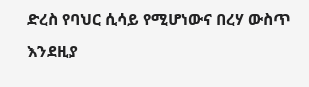ድረስ የባህር ሲሳይ የሚሆነውና በረሃ ውስጥ እንደዚያ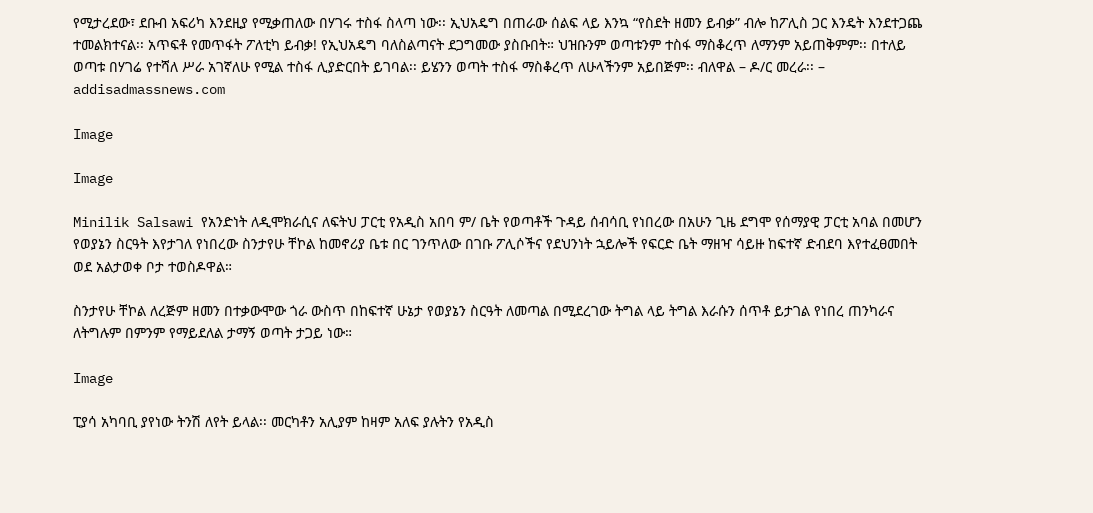የሚታረደው፣ ደቡብ አፍሪካ እንደዚያ የሚቃጠለው በሃገሩ ተስፋ ስላጣ ነው፡፡ ኢህአዴግ በጠራው ሰልፍ ላይ እንኳ “የስደት ዘመን ይብቃ” ብሎ ከፖሊስ ጋር እንዴት እንደተጋጨ ተመልክተናል፡፡ አጥፍቶ የመጥፋት ፖለቲካ ይብቃ! የኢህአዴግ ባለስልጣናት ደጋግመው ያስቡበት። ህዝቡንም ወጣቱንም ተስፋ ማስቆረጥ ለማንም አይጠቅምም፡፡ በተለይ ወጣቱ በሃገሬ የተሻለ ሥራ አገኛለሁ የሚል ተስፋ ሊያድርበት ይገባል፡፡ ይሄንን ወጣት ተስፋ ማስቆረጥ ለሁላችንም አይበጅም፡፡ ብለዋል – ዶ/ር መረራ፡፡ – addisadmassnews.com

Image

Image

Minilik Salsawi የአንድነት ለዲሞክራሲና ለፍትህ ፓርቲ የአዲስ አበባ ም/ ቤት የወጣቶች ጉዳይ ሰብሳቢ የነበረው በአሁን ጊዜ ደግሞ የሰማያዊ ፓርቲ አባል በመሆን የወያኔን ስርዓት እየታገለ የነበረው ስንታየሁ ቸኮል ከመኖሪያ ቤቱ በር ገንጥለው በገቡ ፖሊሶችና የደህንነት ኋይሎች የፍርድ ቤት ማዘዣ ሳይዙ ከፍተኛ ድብደባ እየተፈፀመበት ወደ አልታወቀ ቦታ ተወስዶዋል።

ስንታየሁ ቸኮል ለረጅም ዘመን በተቃውሞው ጎራ ውስጥ በከፍተኛ ሁኔታ የወያኔን ስርዓት ለመጣል በሚደረገው ትግል ላይ ትግል እራሱን ሰጥቶ ይታገል የነበረ ጠንካራና ለትግሉም በምንም የማይደለል ታማኝ ወጣት ታጋይ ነው።

Image

ፒያሳ አካባቢ ያየነው ትንሽ ለየት ይላል፡፡ መርካቶን አሊያም ከዛም አለፍ ያሉትን የአዲስ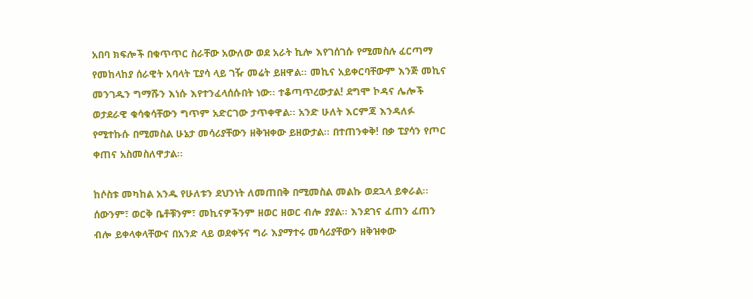አበባ ክፍሎች በቁጥጥር ስራቸው አውለው ወደ አራት ኪሎ እየገሰገሱ የሚመስሉ ፈርጣማ የመከላከያ ሰራዊት አባላት ፒያሳ ላይ ገዥ መሬት ይዘዋል፡፡ መኪና አይቀርባቸውም እንጅ መኪና መንገዱን ግማሹን እነሱ እየተንፈላሰሱበት ነው፡፡ ተቆጣጥረውታል! ደግሞ ኮዳና ሌሎች ወታደራዊ ቁሳቁሳቸውን ግጥም አድርገው ታጥቀዋል፡፡ አንድ ሁለት እርምጃ እንዳለፉ የሚተኩሱ በሚመስል ሁኔታ መሳሪያቸውን ዘቅዝቀው ይዘውታል፡፡ በተጠንቀቅ! በቃ ፒያሳን የጦር ቀጠና አስመስለዋታል፡፡

ከሶስቱ መካከል አንዱ የሁለቱን ደህንነት ለመጠበቅ በሚመስል መልኩ ወደኋላ ይቀራል፡፡ ሰውንም፣ ወርቅ ቤቶቹንም፣ መኪናዎችንም ዘወር ዘወር ብሎ ያያል፡፡ እንደገና ፈጠን ፈጠን ብሎ ይቀላቀላቸውና በአንድ ላይ ወደቀኝና ግራ እያማተሩ መሳሪያቸውን ዘቅዝቀው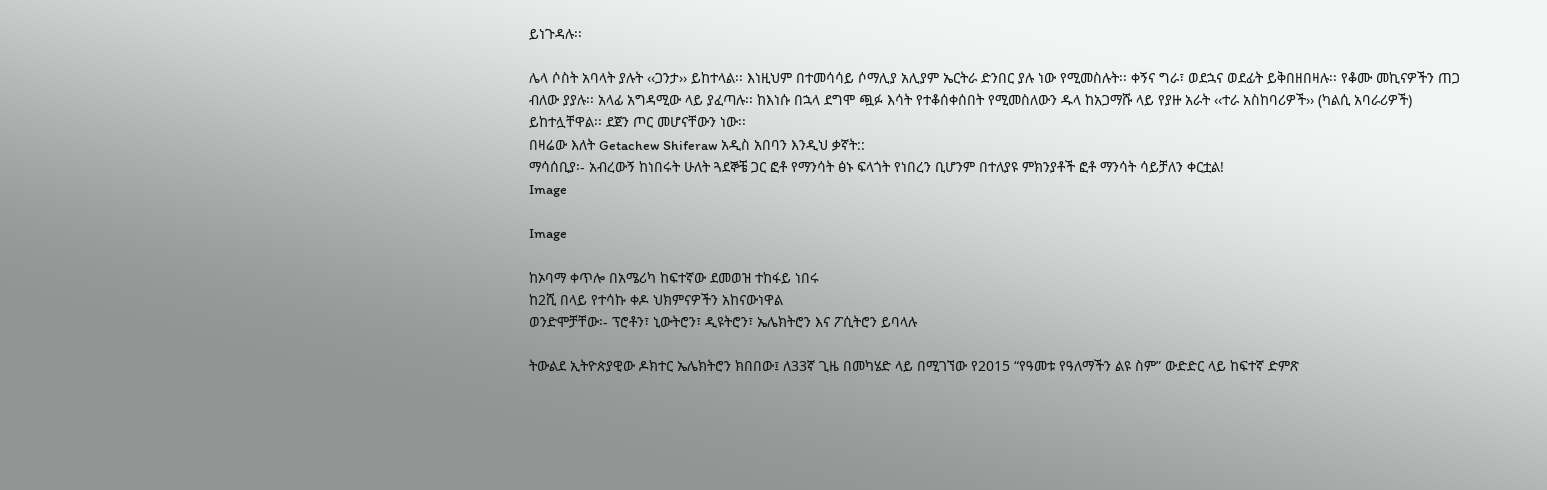ይነጉዳሉ፡፡

ሌላ ሶስት አባላት ያሉት ‹‹ጋንታ›› ይከተላል፡፡ እነዚህም በተመሳሳይ ሶማሊያ አሊያም ኤርትራ ድንበር ያሉ ነው የሚመስሉት፡፡ ቀኝና ግራ፣ ወደኋና ወደፊት ይቅበዘበዛሉ፡፡ የቆሙ መኪናዎችን ጠጋ ብለው ያያሉ፡፡ አላፊ አግዳሚው ላይ ያፈጣሉ፡፡ ከእነሱ በኋላ ደግሞ ጯፉ እሳት የተቆሰቀሰበት የሚመስለውን ዱላ ከአጋማሹ ላይ የያዙ አራት ‹‹ተራ አስከባሪዎች›› (ካልሲ አባራሪዎች) ይከተሏቸዋል፡፡ ደጀን ጦር መሆናቸውን ነው፡፡
በዛሬው እለት Getachew Shiferaw አዲስ አበባን እንዲህ ቃኛት::
ማሳሰቢያ፡- አብረውኝ ከነበሩት ሁለት ጓደኞቼ ጋር ፎቶ የማንሳት ፅኑ ፍላጎት የነበረን ቢሆንም በተለያዩ ምክንያቶች ፎቶ ማንሳት ሳይቻለን ቀርቷል!
Image

Image

ከኦባማ ቀጥሎ በአሜሪካ ከፍተኛው ደመወዝ ተከፋይ ነበሩ
ከ2ሺ በላይ የተሳኩ ቀዶ ህክምናዎችን አከናውነዋል
ወንድሞቻቸው፡- ፕሮቶን፣ ኒውትሮን፣ ዲዩትሮን፣ ኤሌክትሮን እና ፖሲትሮን ይባላሉ

ትውልደ ኢትዮጵያዊው ዶክተር ኤሌክትሮን ክበበው፤ ለ33ኛ ጊዜ በመካሄድ ላይ በሚገኘው የ2015 “የዓመቱ የዓለማችን ልዩ ስም” ውድድር ላይ ከፍተኛ ድምጽ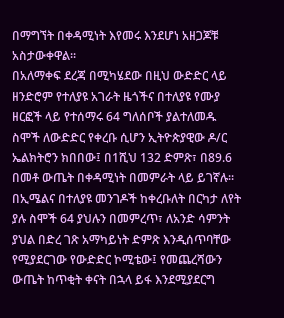በማግኘት በቀዳሚነት እየመሩ እንደሆነ አዘጋጆቹ አስታውቀዋል፡፡
በአለማቀፍ ደረጃ በሚካሄደው በዚህ ውድድር ላይ ዘንድሮም የተለያዩ አገራት ዜጎችና በተለያዩ የሙያ ዘርፎች ላይ የተሰማሩ 64 ግለሰቦች ያልተለመዱ ስሞች ለውድድር የቀረቡ ሲሆን ኢትዮጵያዊው ዶ/ር ኤልክትሮን ክበበው፤ በ1ሺህ 132 ድምጽ፣ በ89.6 በመቶ ውጤት በቀዳሚነት በመምራት ላይ ይገኛሉ፡፡
በኢሜልና በተለያዩ መንገዶች ከቀረቡለት በርካታ ለየት ያሉ ስሞች 64 ያህሉን በመምረጥ፣ ለአንድ ሳምንት ያህል በድረ ገጽ አማካይነት ድምጽ እንዲሰጥባቸው የሚያደርገው የውድድር ኮሚቴው፤ የመጨረሻውን ውጤት ከጥቂት ቀናት በኋላ ይፋ እንደሚያደርግ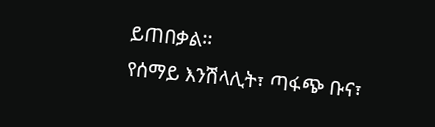ይጠበቃል፡፡
የሰማይ እንሽላሊት፣ ጣፋጭ ቡና፣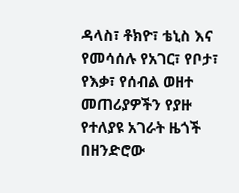ዳላስ፣ ቶክዮ፣ ቴኒስ እና የመሳሰሉ የአገር፣ የቦታ፣ የእቃ፣ የሰብል ወዘተ መጠሪያዎችን የያዙ የተለያዩ አገራት ዜጎች በዘንድሮው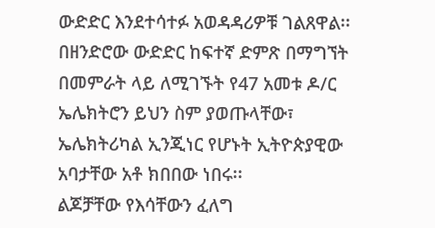ውድድር እንደተሳተፉ አወዳዳሪዎቹ ገልጸዋል፡፡
በዘንድሮው ውድድር ከፍተኛ ድምጽ በማግኘት በመምራት ላይ ለሚገኙት የ47 አመቱ ዶ/ር ኤሌክትሮን ይህን ስም ያወጡላቸው፣ ኤሌክትሪካል ኢንጂነር የሆኑት ኢትዮጵያዊው አባታቸው አቶ ክበበው ነበሩ፡፡
ልጆቻቸው የእሳቸውን ፈለግ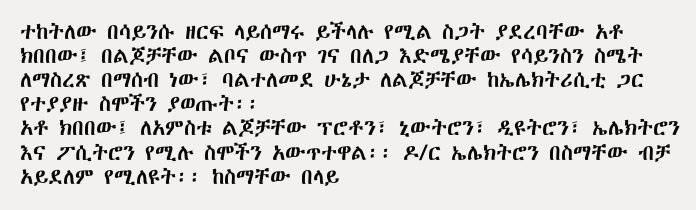ተከትለው በሳይንሱ ዘርፍ ላይሰማሩ ይችላሉ የሚል ስጋት ያደረባቸው አቶ ክበበው፤ በልጆቻቸው ልቦና ውስጥ ገና በለጋ እድሜያቸው የሳይንስን ስሜት ለማስረጽ በማሰብ ነው፣ ባልተለመደ ሁኔታ ለልጆቻቸው ከኤሌክትሪሲቲ ጋር የተያያዙ ስሞችን ያወጡት፡፡
አቶ ክበበው፤ ለአምስቱ ልጆቻቸው ፕሮቶን፣ ኒውትሮን፣ ዲዩትሮን፣ ኤሌክትሮን እና ፖሲትሮን የሚሉ ስሞችን አውጥተዋል፡፡ ዶ/ር ኤሌክትሮን በስማቸው ብቻ አይደለም የሚለዩት፡፡ ከስማቸው በላይ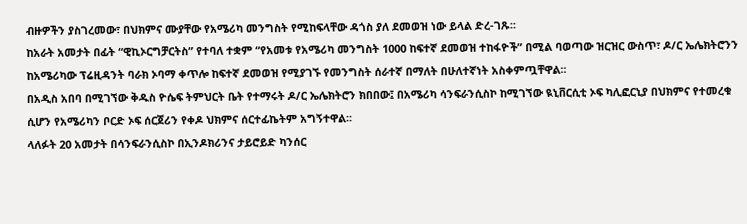ብዙዎችን ያስገረመው፣ በህክምና ሙያቸው የአሜሪካ መንግስት የሚከፍላቸው ዳጎስ ያለ ደመወዝ ነው ይላል ድረ-ገጹ፡፡
ከአራት አመታት በፊት “ዊኪኦርግቻርትስ” የተባለ ተቋም “የአመቱ የአሜሪካ መንግስት 1000 ከፍተኛ ደመወዝ ተከፋዮች” በሚል ባወጣው ዝርዝር ውስጥ፣ ዶ/ር ኤሌክትሮንን ከአሜሪካው ፕሬዚዳንት ባራክ ኦባማ ቀጥሎ ከፍተኛ ደመወዝ የሚያገኙ የመንግስት ሰራተኛ በማለት በሁለተኛነት አስቀምጧቸዋል፡፡
በአዲስ አበባ በሚገኘው ቅዱስ ዮሴፍ ትምህርት ቤት የተማሩት ዶ/ር ኤሌክትሮን ክበበው፤ በአሜሪካ ሳንፍራንሲስኮ ከሚገኘው ዪኒቨርሲቲ ኦፍ ካሊፎርኒያ በህክምና የተመረቁ ሲሆን የአሜሪካን ቦርድ ኦፍ ሰርጀሪን የቀዶ ህክምና ሰርተፊኬትም አግኝተዋል፡፡
ላለፉት 20 አመታት በሳንፍራንሲስኮ በኢንዶክሪንና ታይሮይድ ካንሰር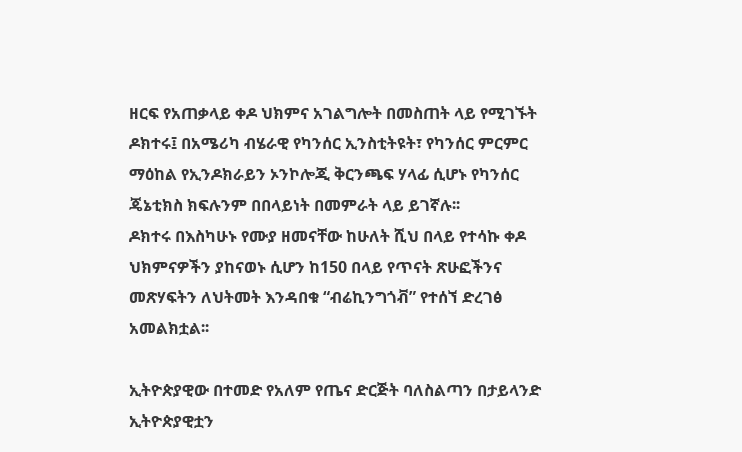ዘርፍ የአጠቃላይ ቀዶ ህክምና አገልግሎት በመስጠት ላይ የሚገኙት ዶክተሩ፤ በአሜሪካ ብሄራዊ የካንሰር ኢንስቲትዩት፣ የካንሰር ምርምር ማዕከል የኢንዶክራይን ኦንኮሎጂ ቅርንጫፍ ሃላፊ ሲሆኑ የካንሰር ጄኔቲክስ ክፍሉንም በበላይነት በመምራት ላይ ይገኛሉ፡፡
ዶክተሩ በእስካሁኑ የሙያ ዘመናቸው ከሁለት ሺህ በላይ የተሳኩ ቀዶ ህክምናዎችን ያከናወኑ ሲሆን ከ150 በላይ የጥናት ጽሁፎችንና መጽሃፍትን ለህትመት እንዳበቁ “ብሬኪንግጎቭ” የተሰኘ ድረገፅ አመልክቷል፡፡

ኢትዮጵያዊው በተመድ የአለም የጤና ድርጅት ባለስልጣን በታይላንድ ኢትዮጵያዊቷን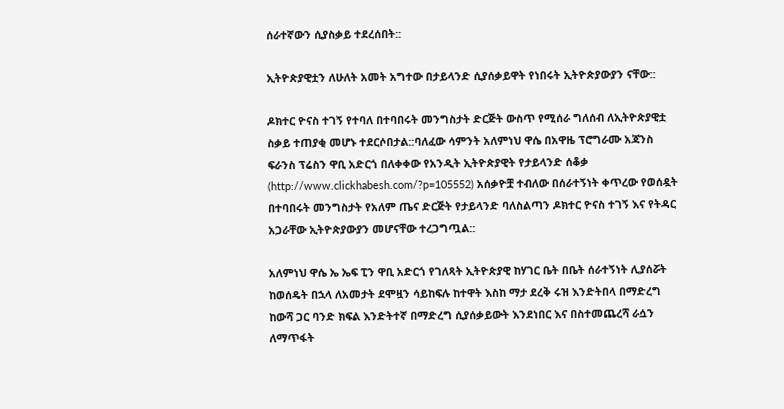ሰራተኛውን ሲያስቃይ ተደረሰበት::

ኢትዮጵያዊቷን ለሁለት አመት አግተው በታይላንድ ሲያሰቃይዋት የነበሩት ኢትዮጵያውያን ናቸው::

ዶክተር ዮናስ ተገኝ የተባለ በተባበሩት መንግስታት ድርጅት ውስጥ የሚሰራ ግለሰብ ለኢትዮጵያዊቷ ስቃይ ተጠያቂ መሆኑ ተደርሶበታል::ባለፈው ሳምንት አለምነህ ዋሴ በአዋዜ ፕሮግራሙ አጃንስ ፍራንስ ፕሬስን ዋቢ አድርጎ በለቀቀው የአንዲት ኢትዮጵያዊት የታይላንድ ሰቆቃ (http://www.clickhabesh.com/?p=105552) አሰቃዮቿ ተብለው በሰራተኝነት ቀጥረው የወሰዷት በተባበሩት መንግስታት የአለም ጤና ድርጅት የታይላንድ ባለስልጣን ዶክተር ዮናስ ተገኝ እና የትዳር አጋራቸው ኢትዮጵያውያን መሆናቸው ተረጋግጧል::

አለምነህ ዋሴ ኤ ኤፍ ፒን ዋቢ አድርጎ የገለጻት ኢትዮጵያዊ ከሃገር ቤት በቤት ሰራተኝነት ሊያሰሯት ከወሰዴት በኋላ ለአመታት ደሞዟን ሳይከፍሉ ከተዋት እስከ ማታ ደረቅ ሩዝ እንድትበላ በማድረግ ከውሻ ጋር ባንድ ክፍል እንድትተኛ በማድረግ ሲያሰቃይውት እንደነበር እና በስተመጨረሻ ራሷን ለማጥፋት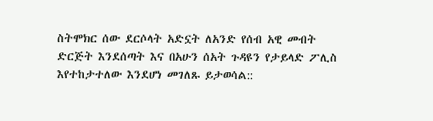ስትሞክር ሰው ደርሶላት አድኗት ለአንድ የሰብ አዊ መብት ድርጅት እንደሰጣት እና በአሁን ሰአት ጉዳዩን የታይላድ ፖሊስ እየተከታተለው እንደሆነ መገለጹ ይታወሳል::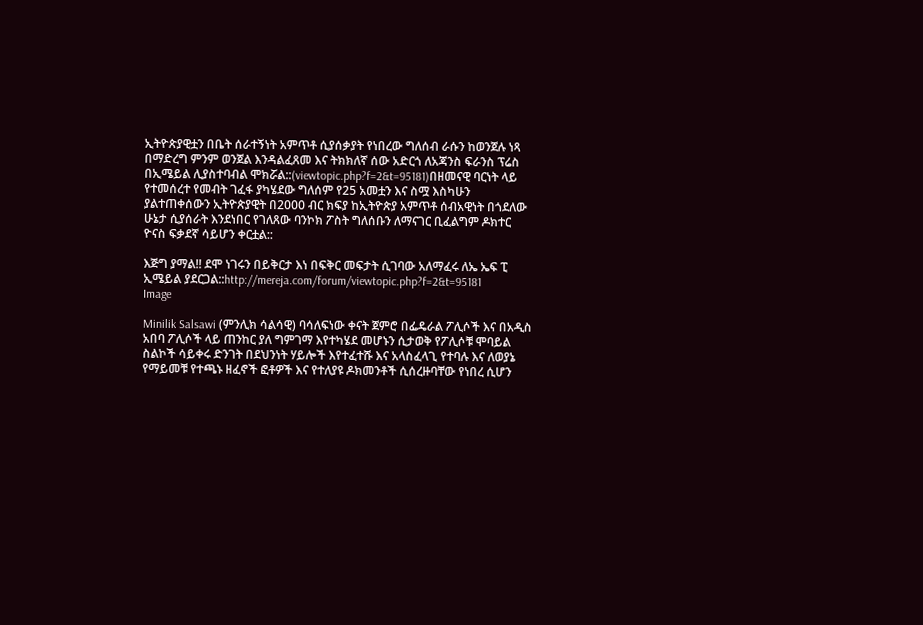ኢትዮጵያዊቷን በቤት ሰራተኝነት አምጥቶ ሲያሰቃያት የነበረው ግለሰብ ራሱን ከወንጀሉ ነጻ በማድረግ ምንም ወንጀል እንዳልፈጸመ እና ትክክለኛ ሰው አድርጎ ለአጃንስ ፍራንስ ፕሬስ በኢሜይል ሊያስተባብል ሞክሯል::(viewtopic.php?f=2&t=95181)በዘመናዊ ባርነት ላይ የተመሰረተ የመብት ገፈፋ ያካሄደው ግለሰም የ25 አመቷን እና ስሟ እስካሁን ያልተጠቀሰውን ኢትዮጵያዊት በ2000 ብር ክፍያ ከኢትዮጵያ አምጥቶ ሰብአዊነት በጎደለው ሁኔታ ሲያሰራት እንደነበር የገለጸው ባንኮክ ፖስት ግለሰቡን ለማናገር ቢፈልግም ዶክተር ዮናስ ፍቃደኛ ሳይሆን ቀርቷል::

እጅግ ያማል!! ደሞ ነገሩን በይቅርታ እነ በፍቅር መፍታት ሲገባው አለማፈሩ ለኤ ኤፍ ፒ ኢሜይል ያደርጋል::http://mereja.com/forum/viewtopic.php?f=2&t=95181
Image

Minilik Salsawi (ምንሊክ ሳልሳዊ) ባሳለፍነው ቀናት ጀምሮ በፌዴራል ፖሊሶች እና በአዲስ አበባ ፖሊሶች ላይ ጠንከር ያለ ግምገማ እየተካሄደ መሆኑን ሲታወቅ የፖሊሶቹ ሞባይል ስልኮች ሳይቀሩ ድንገት በደህንነት ሃይሎች እየተፈተሹ እና አላስፈላጊ የተባሉ እና ለወያኔ የማይመቹ የተጫኑ ዘፈኖች ፎቶዎች እና የተለያዩ ዶክመንቶች ሲሰረዙባቸው የነበረ ሲሆን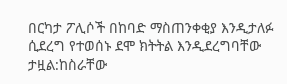በርካታ ፖሊሶች በከባድ ማስጠንቀቂያ እንዲታለፉ ሲደረግ የተወሰኑ ደሞ ክትትል እንዲደረግባቸው ታዟል:ከስራቸው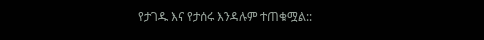የታገዱ እና የታሰሩ እንዳሉም ተጠቁሟል::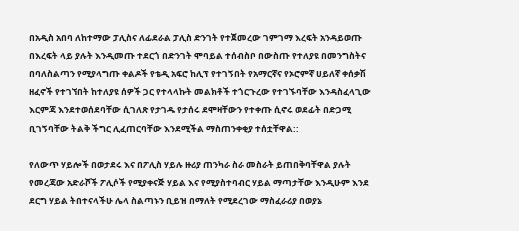በአዲስ አበባ ለከተማው ፓሊስና ለፊደራል ፓሊስ ድንገት የተጀመረው ገምገማ እረፍት አንዳይወጡ በእረፍት ላይ ያሉት እንዲመጡ ተደርጎ በድንገት ሞባይል ተሰብስቦ በውስጡ የተለያዩ በመንግስትና በባለስልጣን የሚያላግጡ ቀልዶች የቴዲ አፍሮ ከሊፕ የተገኝበት የአማርኛና የኦሮምኛ ሀይለኛ ቀሰቃሽ ዘፈኖች የተገኘበት ከተለያዩ ሰዎች ጋር የተላላኩት መልክቶች ተጎርጉረው የተገኙባቸው እንዳስፈላጊው እርምጃ እንደተወሰደባቸው ሲገለጽ የታገዱ የታሰሩ ደሞዛቸውን የተቀጡ ሲኖሩ ወደፊት በድጋሚ ቢገኝባቸው ትልቅ ችግር ሊፈጠርባቸው እንደሚችል ማስጠንቀቂያ ተሰቷቸዋል::

የለውጥ ሃይሎች በወታደሩ እና በፖሊስ ሃይሉ ዙሪያ ጠንካራ ስራ መስራት ይጠበቅባቸዋል ያሉት የመረጃው አድራሾች ፖሊሶች የሚያቀናጅ ሃይል እና የሚያስተባብር ሃይል ማጣታቸው እንዲሁም እንደ ደርግ ሃይል ትበተናላችሁ ሌላ ስልጣኑን ቢይዝ በማለት የሚደረገው ማስፈራሪያ በወያኔ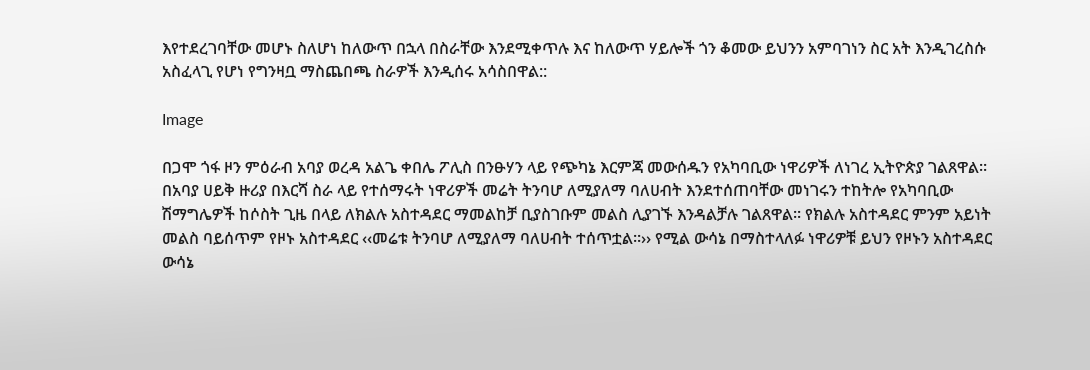እየተደረገባቸው መሆኑ ስለሆነ ከለውጥ በኋላ በስራቸው እንደሚቀጥሉ እና ከለውጥ ሃይሎች ጎን ቆመው ይህንን አምባገነን ስር አት እንዲገረስሱ አስፈላጊ የሆነ የግንዛቧ ማስጨበጫ ስራዎች እንዲሰሩ አሳስበዋል::

Image

በጋሞ ጎፋ ዞን ምዕራብ አባያ ወረዳ አልጌ ቀበሌ ፖሊስ በንፁሃን ላይ የጭካኔ እርምጃ መውሰዱን የአካባቢው ነዋሪዎች ለነገረ ኢትዮጵያ ገልጸዋል፡፡ በአባያ ሀይቅ ዙሪያ በእርሻ ስራ ላይ የተሰማሩት ነዋሪዎች መሬት ትንባሆ ለሚያለማ ባለሀብት እንደተሰጠባቸው መነገሩን ተከትሎ የአካባቢው ሽማግሌዎች ከሶስት ጊዜ በላይ ለክልሉ አስተዳደር ማመልከቻ ቢያስገቡም መልስ ሊያገኙ እንዳልቻሉ ገልጸዋል፡፡ የክልሉ አስተዳደር ምንም አይነት መልስ ባይሰጥም የዞኑ አስተዳደር ‹‹መሬቱ ትንባሆ ለሚያለማ ባለሀብት ተሰጥቷል፡፡›› የሚል ውሳኔ በማስተላለፉ ነዋሪዎቹ ይህን የዞኑን አስተዳደር ውሳኔ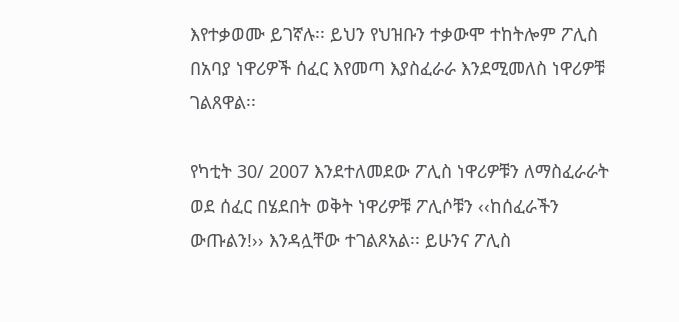እየተቃወሙ ይገኛሉ፡፡ ይህን የህዝቡን ተቃውሞ ተከትሎም ፖሊስ በአባያ ነዋሪዎች ሰፈር እየመጣ እያስፈራራ እንደሚመለስ ነዋሪዎቹ ገልጸዋል፡፡

የካቲት 30/ 2007 እንደተለመደው ፖሊስ ነዋሪዎቹን ለማስፈራራት ወደ ሰፈር በሄደበት ወቅት ነዋሪዎቹ ፖሊሶቹን ‹‹ከሰፈራችን ውጡልን!›› እንዳሏቸው ተገልጾአል፡፡ ይሁንና ፖሊስ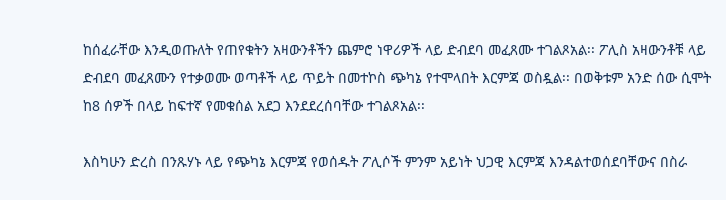ከሰፈራቸው እንዲወጡለት የጠየቁትን አዛውንቶችን ጨምሮ ነዋሪዎች ላይ ድብደባ መፈጸሙ ተገልጾአል፡፡ ፖሊስ አዛውንቶቹ ላይ ድብደባ መፈጸሙን የተቃወሙ ወጣቶች ላይ ጥይት በመተኮስ ጭካኔ የተሞላበት እርምጃ ወስዷል፡፡ በወቅቱም አንድ ሰው ሲሞት ከ8 ሰዎች በላይ ከፍተኛ የመቁሰል አደጋ እንደደረሰባቸው ተገልጾአል፡፡

እስካሁን ድረስ በንጹሃኑ ላይ የጭካኔ እርምጃ የወሰዱት ፖሊሶች ምንም አይነት ህጋዊ እርምጃ እንዳልተወሰደባቸውና በስራ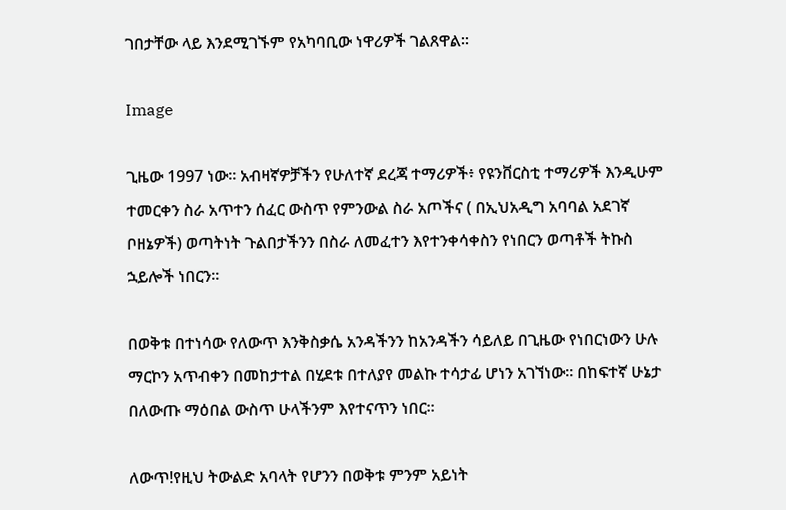ገበታቸው ላይ እንደሚገኙም የአካባቢው ነዋሪዎች ገልጸዋል፡፡

Image

ጊዜው 1997 ነው። አብዛኛዎቻችን የሁለተኛ ደረጃ ተማሪዎች፥ የዩንቨርስቲ ተማሪዎች እንዲሁም ተመርቀን ስራ አጥተን ሰፈር ውስጥ የምንውል ስራ አጦችና ( በኢህአዲግ አባባል አደገኛ ቦዘኔዎች) ወጣትነት ጉልበታችንን በስራ ለመፈተን እየተንቀሳቀስን የነበርን ወጣቶች ትኩስ ኋይሎች ነበርን።

በወቅቱ በተነሳው የለውጥ እንቅስቃሴ አንዳችንን ከአንዳችን ሳይለይ በጊዜው የነበርነውን ሁሉ ማርኮን አጥብቀን በመከታተል በሂደቱ በተለያየ መልኩ ተሳታፊ ሆነን አገኘነው። በከፍተኛ ሁኔታ በለውጡ ማዕበል ውስጥ ሁላችንም እየተናጥን ነበር።

ለውጥ!የዚህ ትውልድ አባላት የሆንን በወቅቱ ምንም አይነት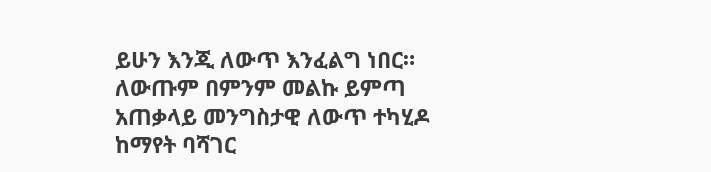ይሁን እንጂ ለውጥ እንፈልግ ነበር። ለውጡም በምንም መልኩ ይምጣ አጠቃላይ መንግስታዊ ለውጥ ተካሂዶ ከማየት ባሻገር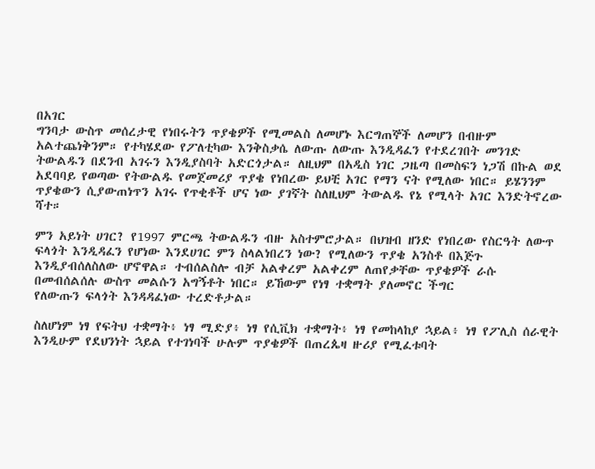በአገር
ግንባታ ውስጥ መሰረታዊ የነበሩትን ጥያቄዎች የሚመልስ ለመሆኑ እርግጠኞች ለመሆን በብዙም አልተጨነቅንም። የተካሄደው የፖለቲካው እንቅስቃሴ ለውጡ ለውጡ እንዲዳፈን የተደረገበት መንገድ ትውልዱን በደንብ አገሩን እንዲያስባት አድርጎታል። ለዚህም በአዲስ ነገር ጋዜጣ በመስፍን ነጋሽ በኩል ወደ አደባባይ የወጣው የትውልዱ የመጀመሪያ ጥያቄ የነበረው ይህቺ አገር የማን ናት የሚለው ነበር። ይሄንንም ጥያቄውን ሲያውጠነጥን አገሩ የጥቂቶች ሆና ነው ያገኛት ስለዚህም ትውልዱ የኔ የሚላት አገር እንድትኖረው ሻተ።

ምን አይነት ሀገር? የ1997 ምርጫ ትውልዱን ብዙ አስተምሮታል። በህዝብ ዘንድ የነበረው የስርዓት ለውጥ ፍላጎት እንዲዳፈን የሆነው እንደሀገር ምን ስላልነበረን ነው? የሚለውን ጥያቄ አንስቶ በእጅጉ እንዲያብሰለስለው ሆኖዋል። ተብሰልስሎ ብቻ አልቀረም አልቀረም ለጠየቃቸው ጥያቄዎች ራሱ በመብሰልሰሉ ውስጥ መልሱን አግኝቶት ነበር። ይኸውም የነፃ ተቋማት ያለመኖር ችግር
የለውጡን ፍላጎት እንዳዳፈነው ተረድቶታል።

ስለሆነም ነፃ የፍትህ ተቋማት፥ ነፃ ሚድያ፥ ነፃ የሲቪክ ተቋማት፥ ነፃ የመከላከያ ኋይል፥ ነፃ የፖሊስ ሰራዊት እንዲሁም የደህንነት ኋይል የተገነባች ሁሉም ጥያቄዎች በጠረጴዛ ዙሪያ የሚፈቱባት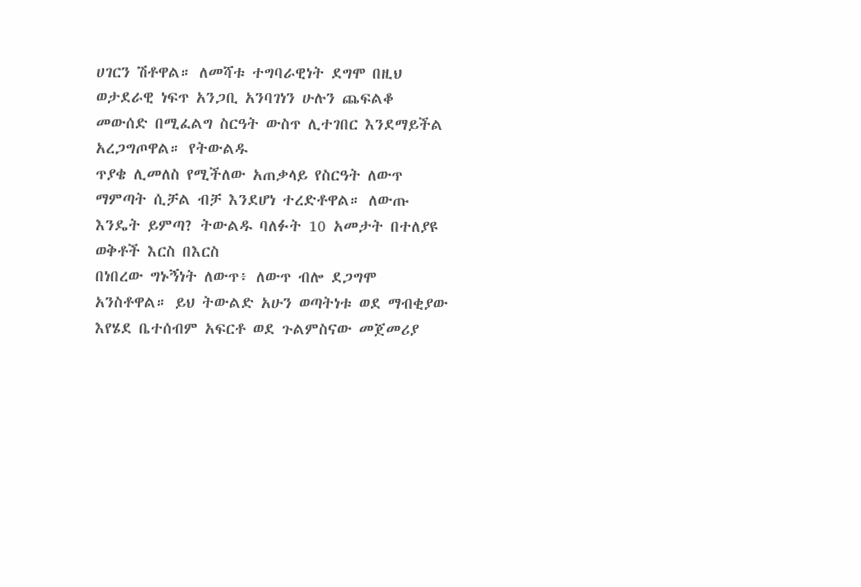ሀገርን ሽቶዋል። ለመሻቱ ተግባራዊነት ደግሞ በዚህ ወታደራዊ ነፍጥ አንጋቢ አንባገነን ሁሉን ጨፍልቆ መውሰድ በሚፈልግ ስርዓት ውስጥ ሊተገበር እንደማይችል አረጋግጦዋል። የትውልዱ
ጥያቄ ሊመለስ የሚችለው አጠቃላይ የስርዓት ለውጥ ማምጣት ሲቻል ብቻ እንደሆነ ተረድቶዋል። ለውጡ እንዴት ይምጣ? ትውልዱ ባለፉት 10 አመታት በተለያዩ ወቅቶች እርስ በእርስ
በነበረው ግኑኝነት ለውጥ፥ ለውጥ ብሎ ደጋግሞ አንስቶዋል። ይህ ትውልድ አሁን ወጣትነቱ ወደ ማብቂያው እየሄደ ቤተሰብም አፍርቶ ወደ ጉልምስናው መጀመሪያ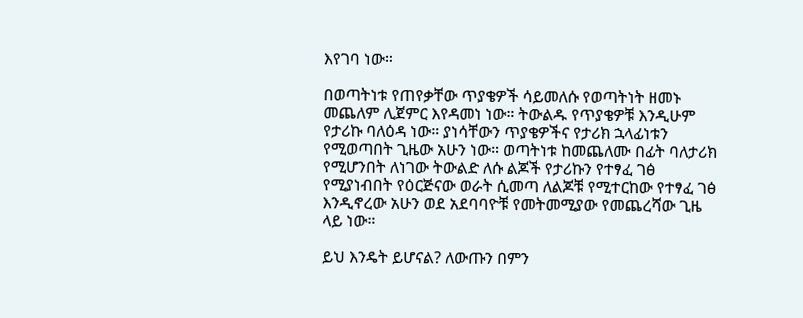እየገባ ነው።

በወጣትነቱ የጠየቃቸው ጥያቄዎች ሳይመለሱ የወጣትነት ዘመኑ መጨለም ሊጀምር እየዳመነ ነው። ትውልዱ የጥያቄዎቹ እንዲሁም የታሪኩ ባለዕዳ ነው። ያነሳቸውን ጥያቄዎችና የታሪክ ኋላፊነቱን የሚወጣበት ጊዜው አሁን ነው። ወጣትነቱ ከመጨለሙ በፊት ባለታሪክ የሚሆንበት ለነገው ትውልድ ለሱ ልጆች የታሪኩን የተፃፈ ገፅ የሚያነብበት የዕርጅናው ወራት ሲመጣ ለልጆቹ የሚተርከው የተፃፈ ገፅ እንዲኖረው አሁን ወደ አደባባዮቹ የመትመሚያው የመጨረሻው ጊዜ ላይ ነው።

ይህ እንዴት ይሆናል? ለውጡን በምን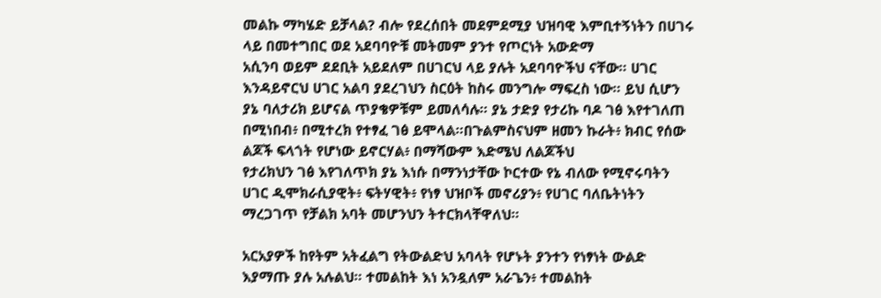መልኩ ማካሄድ ይቻላል? ብሎ የደረሰበት መደምደሚያ ህዝባዊ እምቢተኝነትን በሀገሩ ላይ በመተግበር ወደ አደባባዮቹ መትመም ያንተ የጦርነት አውድማ
አሲንባ ወይም ደደቢት አይደለም በሀገርህ ላይ ያሉት አደባባዮችህ ናቸው። ሀገር እንዳይኖርህ ሀገር አልባ ያደረገህን ስርዕት ከስሩ መንግሎ ማፍረስ ነው። ይህ ሲሆን ያኔ ባለታሪክ ይሆናል ጥያቄዎቹም ይመለሳሉ። ያኔ ታድያ የታሪኩ ባዶ ገፅ እየተገለጠ በሚነበብ፥ በሚተረክ የተፃፈ ገፅ ይሞላል።በጉልምስናህም ዘመን ኩራት፥ ክብር የሰው ልጆች ፍላጎት የሆነው ይኖርሃል፥ በማሻውም እድሜህ ለልጆችህ
የታሪክህን ገፅ እየገለጥክ ያኔ እነሱ በማንነታቸው ኮርተው የኔ ብለው የሚኖሩባትን ሀገር ዲሞክራሲያዊት፥ ፍትሃዊት፥ የነፃ ህዝቦች መኖሪያን፥ የሀገር ባለቤትነትን ማረጋገጥ የቻልክ አባት መሆንህን ትተርክላቸዋለህ።

አርአያዎች ከየትም አትፈልግ የትውልድህ አባላት የሆኑት ያንተን የነፃነት ውልድ እያማጡ ያሉ አሉልህ። ተመልከት እነ አንዷለም አራጌን፥ ተመልከት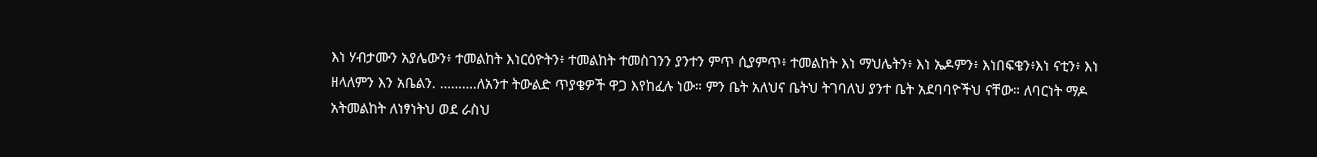እነ ሃብታሙን አያሌውን፥ ተመልከት እነርዕዮትን፥ ተመልከት ተመስገንን ያንተን ምጥ ሲያምጥ፥ ተመልከት እነ ማህሌትን፥ እነ ኤዶምን፥ እነበፍቄን፥እነ ናቲን፥ እነ ዘላለምን እን አቤልን. ……….ለአንተ ትውልድ ጥያቄዎች ዋጋ እየከፈሉ ነው። ምን ቤት አለህና ቤትህ ትገባለህ ያንተ ቤት አደባባዮችህ ናቸው። ለባርነት ማዶ አትመልከት ለነፃነትህ ወደ ራስህ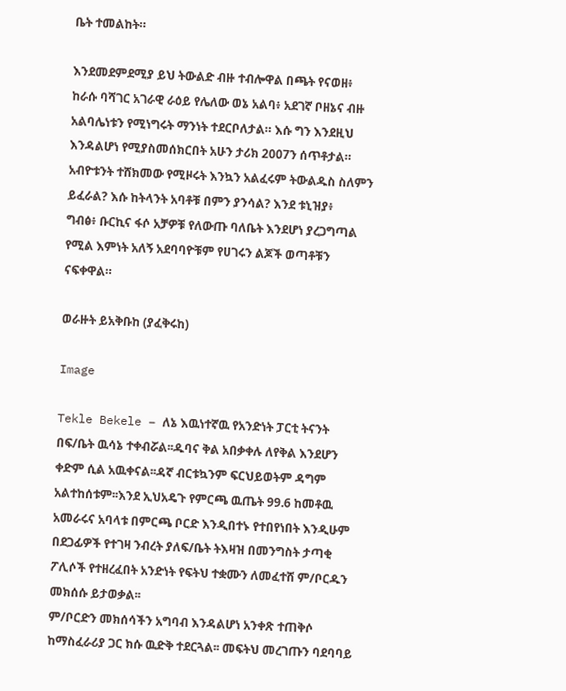ቤት ተመልከት።

እንደመደምደሚያ ይህ ትውልድ ብዙ ተብሎዋል በጫት የናወዘ፥ ከራሱ ባሻገር አገራዊ ራዕይ የሌለው ወኔ አልባ፥ አደገኛ ቦዘኔና ብዙ አልባሌነቱን የሚነግሩት ማንነት ተደርቦለታል። እሱ ግን እንደዚህ እንዳልሆነ የሚያስመሰክርበት አሁን ታሪክ 2007ን ሰጥቶታል። አብዮቱንት ተሸክመው የሚዞሩት እንኳን አልፈሩም ትውልዱስ ስለምን ይፈራል? እሱ ከትላንት አባቶቹ በምን ያንሳል? እንደ ቱኒዝያ፥
ግብፅ፥ ቡርኪና ፋሶ አቻዎቹ የለውጡ ባለቤት እንደሆነ ያረጋግጣል የሚል እምነት አለኝ አደባባዮቹም የሀገሩን ልጆች ወጣቶቹን ናፍቀዋል።

ወራዙት ይአቅቡከ (ያፈቅሩከ)

Image

Tekle Bekele – ለኔ እዉነተኛዉ የአንድነት ፓርቲ ትናንት በፍ/ቤት ዉሳኔ ተቀብሯል፡፡ዱባና ቅል አበቃቀሉ ለየቅል እንደሆን ቀድም ሲል አዉቀናል፡፡ዳኛ ብርቱኳንም ፍርህይወትም ዳግም አልተከሰቱም፡፡እንደ ኢህአዴጉ የምርጫ ዉጤት 99.6 ከመቶዉ አመራሩና አባላቱ በምርጫ ቦርድ እንዲበተኑ የተበየነበት እንዲሁም በደጋፊዎች የተገዛ ንብረት ያለፍ/ቤት ትእዛዝ በመንግስት ታጣቂ ፖሊሶች የተዘረፈበት አንድነት የፍትህ ተቋሙን ለመፈተሸ ም/ቦርዱን መክሰሱ ይታወቃል፡፡
ም/ቦርድን መክሰሳችን አግባብ እንዳልሆነ አንቀጽ ተጠቅሶ ከማስፈራሪያ ጋር ክሱ ዉድቅ ተደርጓል፡፡ መፍትህ መረገጡን ባደባባይ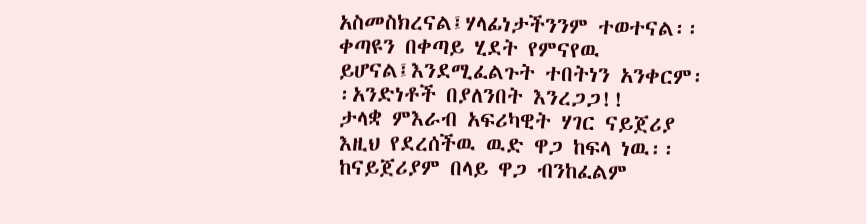አስመስክረናል፤ሃላፊነታችንንም ተወተናል፡፡ቀጣዩን በቀጣይ ሂደት የምናየዉ ይሆናል፤እንደሚፈልጉት ተበትነን አንቀርም፡፡አንድነቶች በያለንበት እንረጋጋ!!
ታላቋ ምእራብ አፍሪካዊት ሃገር ናይጀሪያ እዚህ የደረሰችዉ ዉድ ዋጋ ከፍላ ነዉ፡፡ከናይጀሪያም በላይ ዋጋ ብንከፈልም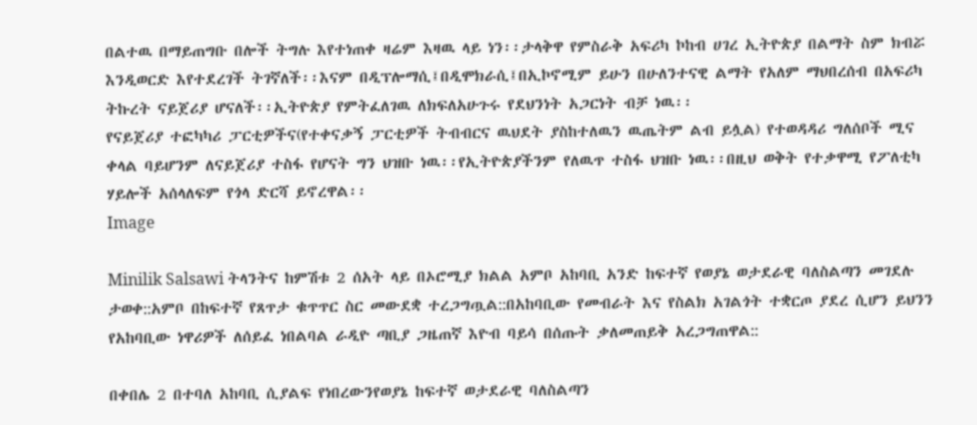በልተዉ በማይጠግቡ በሎች ትግሉ እየተነጠቀ ዛሬም እዛዉ ላይ ነን፡፡ታላቅዋ የምስራቅ አፍሪካ ኮከብ ሀገረ ኢትዮጵያ በልማት ስም ክብሯ እንዲወርድ እየተደረገች ትገኛለች፡፡እናም በዲፕሎማሲ፤በዲሞክራሲ፤በኢኮኖሚም ይሁን በሁለንተናዊ ልማት የአለም ማህበረሰብ በአፍሪካ ትኩረት ናይጀሪያ ሆናለች፡፡ኢትዮጵያ የምትፈለገዉ ለክፍለአሁጉሩ የደህንነት አጋርነት ብቻ ነዉ፡፡
የናይጀሪያ ተፎካካሪ ፓርቲዎችና(የተቀናቃኝ ፓርቲዎች ትብብርና ዉህደት ያስከተለዉን ዉጤትም ልብ ይሏል) የተወዳዳሪ ግለሰቦች ሚና ቀላል ባይሆንም ለናይጀሪያ ተስፋ የሆናት ግን ህዝቡ ነዉ፡፡የኢትዮጵያችንም የለዉጥ ተስፋ ህዝቡ ነዉ፡፡በዚህ ወቅት የተቃዋሚ የፖለቲካ ሃይሎች አሰላለፍም የጎላ ድርሻ ይኖረዋል፡፡
Image

Minilik Salsawi ትላንትና ከምሽቱ 2 ሰአት ላይ በኦሮሚያ ክልል አምቦ አከባቢ አንድ ከፍተኛ የወያኔ ወታደራዊ ባለስልጣን መገደሉ ታወቀ::አምቦ በከፍተኛ የጸጥታ ቁጥጥር ስር መውደቋ ተረጋግጧል::በአከባቢው የመብራት እና የስልክ አገልጎት ተቋርጦ ያደረ ሲሆን ይህንን የአከባቢው ነዋሪዎች ለሰይፈ ነበልባል ራዲዮ ጣቢያ ጋዜጠኛ እዮብ ባይሳ በሰጡት ቃለመጠይቅ አረጋግጠዋል::

በቀበሌ 2 በተባለ አከባቢ ሲያልፍ የነበረውንየወያኔ ከፍተኛ ወታደራዊ ባለስልጣን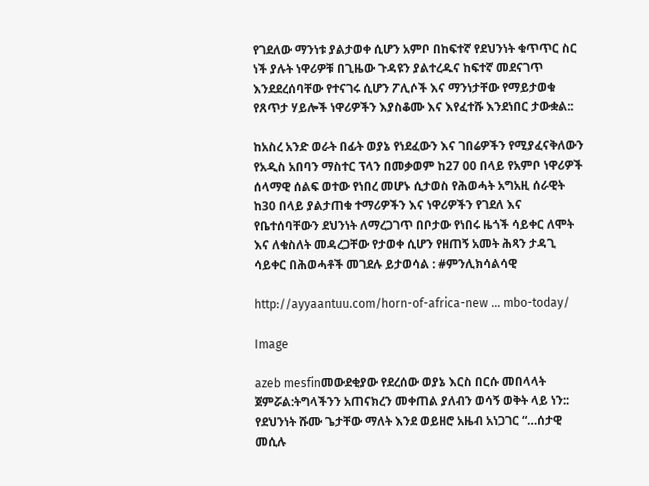የገደለው ማንነቱ ያልታወቀ ሲሆን አምቦ በከፍተኛ የደህንነት ቁጥጥር ስር ነች ያሉት ነዋሪዎቹ በጊዜው ጉዳዩን ያልተረዱና ከፍተኛ መደናገጥ እንደደረሰባቸው የተናገሩ ሲሆን ፖሊሶች እና ማንነታቸው የማይታወቁ የጸጥታ ሃይሎች ነዋሪዎችን እያስቆሙ እና እየፈተሹ እንደነበር ታውቋል::

ከአስረ አንድ ወራት በፊት ወያኔ የነደፈውን እና ገበሬዎችን የሚያፈናቅለውን የአዲስ አበባን ማስተር ፕላን በመቃወም ከ27 00 በላይ የአምቦ ነዋሪዎች ሰላማዊ ሰልፍ ወተው የነበረ መሆኑ ሲታወስ የሕወሓት አግአዚ ሰራዊት ከ30 በላይ ያልታጠቁ ተማሪዎችን እና ነዋሪዎችን የገደለ እና የቤተሰባቸውን ደህንነት ለማረጋገጥ በቦታው የነበሩ ዜጎች ሳይቀር ለሞት እና ለቁስለት መዳረጋቸው የታወቀ ሲሆን የዘጠኝ አመት ሕጻን ታዳጊ ሳይቀር በሕወሓቶች መገደሉ ይታወሳል : #ምንሊክሳልሳዊ

http://ayyaantuu.com/horn-of-africa-new … mbo-today/

Image

azeb mesfinመውደቂያው የደረሰው ወያኔ እርስ በርሱ መበላላት ጀምሯል:ትግላችንን አጠናክረን መቀጠል ያለብን ወሳኝ ወቅት ላይ ነን:: የደህንነት ሹሙ ጌታቸው ማለት እንደ ወይዘሮ አዜብ አነጋገር “…ሰታዊ መሲሉ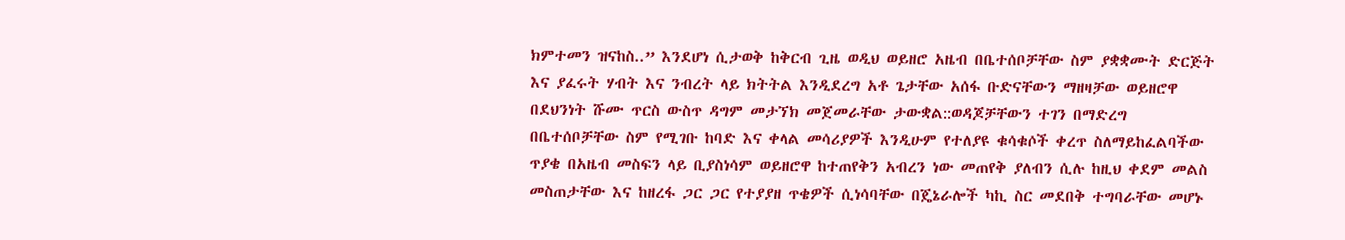ክምተመን ዝናከስ..” እንደሆነ ሲታወቅ ከቅርብ ጊዜ ወዲህ ወይዘሮ አዜብ በቤተሰቦቻቸው ስም ያቋቋሙት ድርጅት እና ያፈሩት ሃብት እና ንብረት ላይ ክትትል እንዲደረግ አቶ ጌታቸው አሰፋ ቡድናቸውን ማዘዛቻው ወይዘሮዋ በደህንነት ሹሙ ጥርስ ውስጥ ዳግም መታኘክ መጀመራቸው ታውቋል::ወዳጆቻቸውን ተገን በማድረግ በቤተሰቦቻቸው ስም የሚገቡ ከባድ እና ቀላል መሳሪያዎች እንዲሁም የተለያዩ ቁሳቁሶች ቀረጥ ስለማይከፈልባችው ጥያቄ በአዜብ መስፍን ላይ ቢያስነሳም ወይዘሮዋ ከተጠየቅን አብረን ነው መጠየቅ ያለብን ሲሉ ከዚህ ቀደም መልስ መስጠታቸው እና ከዘረፋ ጋር ጋር የተያያዘ ጥቄዎች ሲነሳባቸው በጄኔራሎች ካኪ ስር መደበቅ ተግባራቸው መሆኑ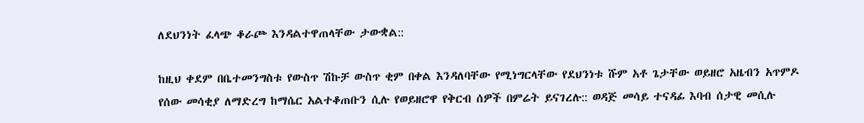ለደህንነት ፈላጭ ቆራጮ እንዳልተዋጠላቸው ታውቋል::

ከዚህ ቀደም በቤተመንግስቱ የውስጥ ሽኩቻ ውስጥ ቂም በቀል እንዳለባቸው የሚነግርላቸው የደህንነቱ ሹም አቶ ጌታቸው ወይዘሮ አዜብን አጥምዶ የሰው መሳቂያ ለማድረግ ከማሴር አልተቆጠቡን ሲሉ የወይዘሮዋ የቅርብ ሰዎች በምሬት ይናገረሉ:: ወዳጅ መሳይ ተናዳፊ እባብ ሰታዊ መሲሉ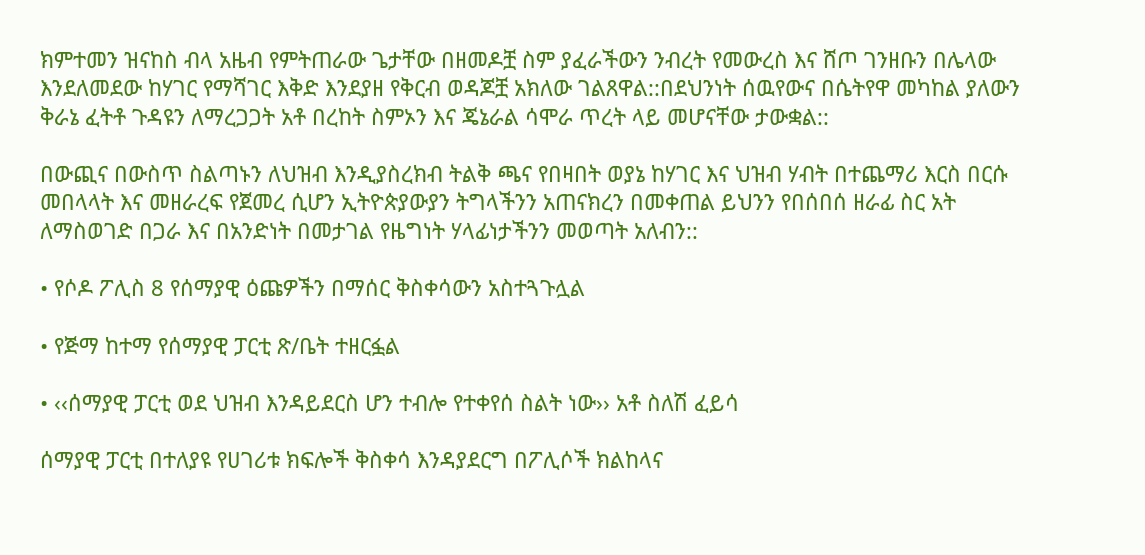ክምተመን ዝናከስ ብላ አዜብ የምትጠራው ጌታቸው በዘመዶቿ ስም ያፈራችውን ንብረት የመውረስ እና ሸጦ ገንዘቡን በሌላው እንደለመደው ከሃገር የማሻገር እቅድ እንደያዘ የቅርብ ወዳጆቿ አክለው ገልጸዋል::በደህንነት ሰዉየውና በሴትየዋ መካከል ያለውን ቅራኔ ፈትቶ ጉዳዩን ለማረጋጋት አቶ በረከት ስምኦን እና ጄኔራል ሳሞራ ጥረት ላይ መሆናቸው ታውቋል::

በውጪና በውስጥ ስልጣኑን ለህዝብ እንዲያስረክብ ትልቅ ጫና የበዛበት ወያኔ ከሃገር እና ህዝብ ሃብት በተጨማሪ እርስ በርሱ መበላላት እና መዘራረፍ የጀመረ ሲሆን ኢትዮጵያውያን ትግላችንን አጠናክረን በመቀጠል ይህንን የበሰበሰ ዘራፊ ስር አት ለማስወገድ በጋራ እና በአንድነት በመታገል የዜግነት ሃላፊነታችንን መወጣት አለብን::

• የሶዶ ፖሊስ 8 የሰማያዊ ዕጩዎችን በማሰር ቅስቀሳውን አስተጓጉሏል

• የጅማ ከተማ የሰማያዊ ፓርቲ ጽ/ቤት ተዘርፏል

• ‹‹ሰማያዊ ፓርቲ ወደ ህዝብ እንዳይደርስ ሆን ተብሎ የተቀየሰ ስልት ነው›› አቶ ስለሽ ፈይሳ

ሰማያዊ ፓርቲ በተለያዩ የሀገሪቱ ክፍሎች ቅስቀሳ እንዳያደርግ በፖሊሶች ክልከላና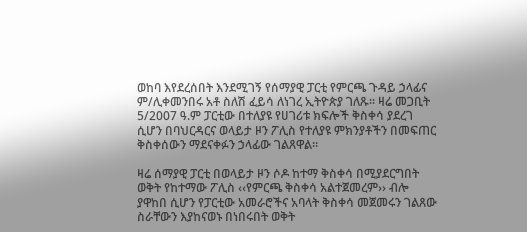ወከባ እየደረሰበት እንደሚገኝ የሰማያዊ ፓርቲ የምርጫ ጉዳይ ኃላፊና ም/ሊቀመንበሩ አቶ ስለሽ ፈይሳ ለነገረ ኢትዮጵያ ገለጹ፡፡ ዛሬ መጋቢት 5/2007 ዓ.ም ፓርቲው በተለያዩ የሀገሪቱ ክፍሎች ቅስቀሳ ያደረገ ሲሆን በባህርዳርና ወላይታ ዞን ፖሊስ የተለያዩ ምክንያቶችን በመፍጠር ቅስቀሰውን ማደናቀፉን ኃላፊው ገልጸዋል፡፡

ዛሬ ሰማያዊ ፓርቲ በወላይታ ዞን ሶዶ ከተማ ቅስቀሳ በሚያደርግበት ወቅት የከተማው ፖሊስ ‹‹የምርጫ ቅስቀሳ አልተጀመረም›› ብሎ ያዋከበ ሲሆን የፓርቲው አመራሮችና አባላት ቅስቀሳ መጀመሩን ገልጸው ስራቸውን እያከናወኑ በነበሩበት ወቅት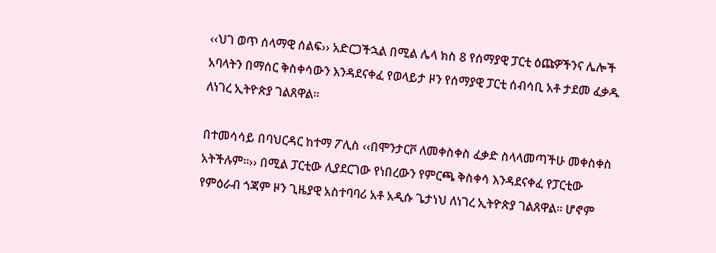‹‹ህገ ወጥ ሰላማዊ ሰልፍ›› አድርጋችኋል በሚል ሌላ ክስ 8 የሰማያዊ ፓርቲ ዕጩዎችንና ሌሎች አባላትን በማሰር ቅስቀሳውን እንዳደናቀፈ የወላይታ ዞን የሰማያዊ ፓርቲ ሰብሳቢ አቶ ታደመ ፈቃዱ ለነገረ ኢትዮጵያ ገልጸዋል፡፡

በተመሳሳይ በባህርዳር ከተማ ፖሊስ ‹‹በሞንታርቮ ለመቀስቀስ ፈቃድ ስላላመጣችሁ መቀስቀስ አትችሉም፡፡›› በሚል ፓርቲው ሊያደርገው የነበረውን የምርጫ ቅስቀሳ እንዳደናቀፈ የፓርቲው የምዕራብ ጎጃም ዞን ጊዜያዊ አስተባባሪ አቶ አዲሱ ጌታነህ ለነገረ ኢትዮጵያ ገልጸዋል፡፡ ሆኖም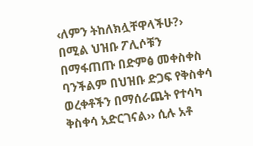‹ለምን ትከለክሏቸዋላችሁ?› በሚል ህዝቡ ፖሊሶቹን በማፋጠጡ በድምፅ መቀስቀስ ባንችልም በህዝቡ ድጋፍ የቅስቀሳ ወረቀቶችን በማሰራጨት የተሳካ ቅስቀሳ አድርገናል›› ሲሉ አቶ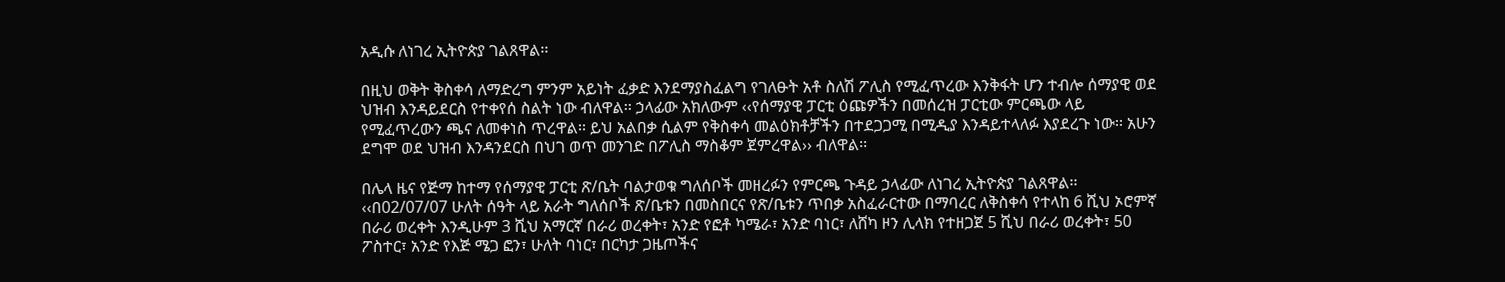አዲሱ ለነገረ ኢትዮጵያ ገልጸዋል፡፡

በዚህ ወቅት ቅስቀሳ ለማድረግ ምንም አይነት ፈቃድ እንደማያስፈልግ የገለፁት አቶ ስለሽ ፖሊስ የሚፈጥረው እንቅፋት ሆን ተብሎ ሰማያዊ ወደ ህዝብ እንዳይደርስ የተቀየሰ ስልት ነው ብለዋል፡፡ ኃላፊው አክለውም ‹‹የሰማያዊ ፓርቲ ዕጩዎችን በመሰረዝ ፓርቲው ምርጫው ላይ የሚፈጥረውን ጫና ለመቀነስ ጥረዋል፡፡ ይህ አልበቃ ሲልም የቅስቀሳ መልዕክቶቻችን በተደጋጋሚ በሚዲያ እንዳይተላለፉ እያደረጉ ነው፡፡ አሁን ደግሞ ወደ ህዝብ እንዳንደርስ በህገ ወጥ መንገድ በፖሊስ ማስቆም ጀምረዋል›› ብለዋል፡፡

በሌላ ዜና የጅማ ከተማ የሰማያዊ ፓርቲ ጽ/ቤት ባልታወቁ ግለሰቦች መዘረፉን የምርጫ ጉዳይ ኃላፊው ለነገረ ኢትዮጵያ ገልጸዋል፡፡ ‹‹በ02/07/07 ሁለት ሰዓት ላይ አራት ግለሰቦች ጽ/ቤቱን በመስበርና የጽ/ቤቱን ጥበቃ አስፈራርተው በማባረር ለቅስቀሳ የተላከ 6 ሺህ ኦሮምኛ በራሪ ወረቀት እንዲሁም 3 ሺህ አማርኛ በራሪ ወረቀት፣ አንድ የፎቶ ካሜራ፣ አንድ ባነር፣ ለሸካ ዞን ሊላክ የተዘጋጀ 5 ሺህ በራሪ ወረቀት፣ 50 ፖስተር፣ አንድ የእጅ ሜጋ ፎን፣ ሁለት ባነር፣ በርካታ ጋዜጦችና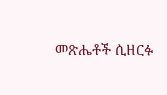መጽሔቶች ሲዘርፉ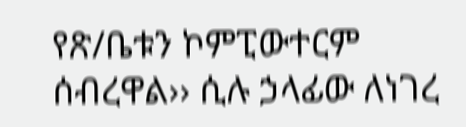የጽ/ቤቱን ኮምፒውተርም ሰብረዋል›› ሲሉ ኃላፊው ለነገረ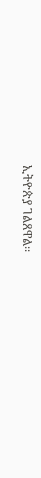ኢትዮጵያ ገልጸዋል፡፡